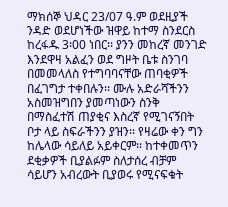ማክሰኞ ህዳር 23/07 ዓ.ም ወደዚያች ንዳድ ወደሆነችው ዝዋይ ከተማ ስንደርስ ከረፋዱ 3፡00 ነበር፡፡ ያንን መከረኛ መንገድ እንደዋዛ አልፈን ወደ ግዞት ቤቱ ስንገባ በመመላለስ የተግባባናቸው ጠባቂዎች በፈገግታ ተቀበሉን፡፡ ሙሉ አድራሻችንን አስመዝግበን ያመጣነውን ስንቅ በማስፈተሽ ጠያቂና እስረኛ የሚገናኝበት ቦታ ላይ ስፍራችንን ያዝን፡፡ የዛሬው ቀን ግን ከሌላው ሳይለይ አይቀርም፡፡ ከተቀመጥን ደቂቃዎች ቢያልፉም ስለታሰረ ብቻም ሳይሆን አብረውት ቢያወሩ የሚናፍቁት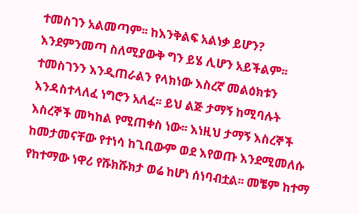ተመስገን አልመጣም፡፡ ከእንቅልፍ አልነቃ ይሆን? እንደምንመጣ ስለሚያውቅ ግን ይሄ ሊሆን አይችልም፡፡ ተመስገንን እንዲጠራልን የላክነው እስረኛ መልዕክቱን እንዳስተላለፈ ነግሮን አለፈ፡፡ ይህ ልጅ ታማኝ ከሚባሉት እስረኞች መካከል የሚጠቀስ ነው፡፡ እነዚህ ታማኝ እስረኞች ከመታመናቸው የተነሳ ከጊቢውም ወደ እየወጡ እንደሚመለሱ የከተማው ነዋሪ የሹክሹክታ ወሬ ከሆነ ሰነባብቷል፡፡ መቼም ከተማ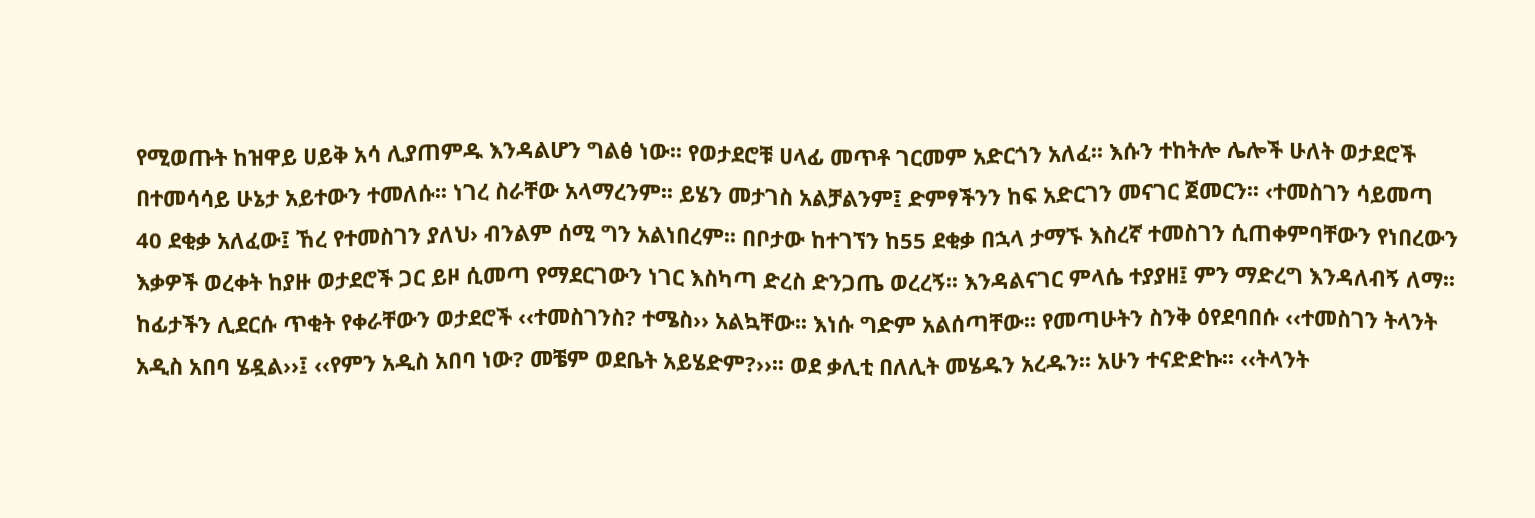የሚወጡት ከዝዋይ ሀይቅ አሳ ሊያጠምዱ እንዳልሆን ግልፅ ነው፡፡ የወታደሮቹ ሀላፊ መጥቶ ገርመም አድርጎን አለፈ፡፡ እሱን ተከትሎ ሌሎች ሁለት ወታደሮች በተመሳሳይ ሁኔታ አይተውን ተመለሱ፡፡ ነገረ ስራቸው አላማረንም፡፡ ይሄን መታገስ አልቻልንም፤ ድምፃችንን ከፍ አድርገን መናገር ጀመርን፡፡ ‹ተመስገን ሳይመጣ 40 ደቂቃ አለፈው፤ ኸረ የተመስገን ያለህ› ብንልም ሰሚ ግን አልነበረም፡፡ በቦታው ከተገኘን ከ55 ደቂቃ በኋላ ታማኙ እስረኛ ተመስገን ሲጠቀምባቸውን የነበረውን እቃዎች ወረቀት ከያዙ ወታደሮች ጋር ይዞ ሲመጣ የማደርገውን ነገር እስካጣ ድረስ ድንጋጤ ወረረኝ፡፡ እንዳልናገር ምላሴ ተያያዘ፤ ምን ማድረግ እንዳለብኝ ለማ፡፡ ከፊታችን ሊደርሱ ጥቂት የቀራቸውን ወታደሮች ‹‹ተመስገንስ? ተሜስ›› አልኳቸው፡፡ እነሱ ግድም አልሰጣቸው፡፡ የመጣሁትን ስንቅ ዕየደባበሱ ‹‹ተመስገን ትላንት አዲስ አበባ ሄዷል››፤ ‹‹የምን አዲስ አበባ ነው? መቼም ወደቤት አይሄድም?››፡፡ ወደ ቃሊቲ በለሊት መሄዱን አረዱን፡፡ አሁን ተናድድኩ፡፡ ‹‹ትላንት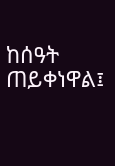ከሰዓት ጠይቀነዋል፤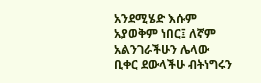አንደሚሄድ እሱም አያወቅም ነበር፤ ለኛም አልንገራችሁን ሌላው ቢቀር ደውላችሁ ብትነግሩን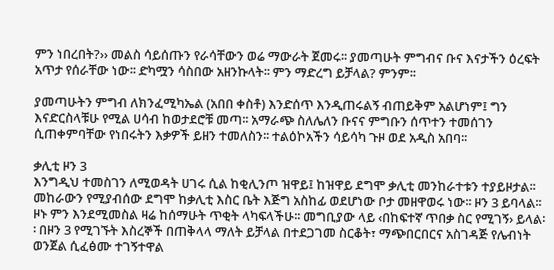ምን ነበረበት?›› መልስ ሳይሰጡን የራሳቸውን ወሬ ማውራት ጀመሩ፡፡ ያመጣሁት ምግብና ቡና እናታችን ዕረፍት አጥታ የሰራቸው ነው፡፡ ድካሟን ሳስበው አዘንኩላት፡፡ ምን ማድረግ ይቻላል? ምንም፡፡

ያመጣሁትን ምግብ ለክንፈሚካኤል (አበበ ቀስቶ) እንድሰጥ እንዲጠሩልኝ ብጠይቅም አልሆነም፤ ግን እናድርስላቹሁ የሚል ሀሳብ ከወታደሮቹ መጣ፡፡ አማራጭ ስለሌለን ቡናና ምግቡን ሰጥተን ተመሰገን ሲጠቀምባቸው የነበሩትን እቃዎች ይዘን ተመለስን፡፡ ተልዕኮአችን ሳይሳካ ጉዞ ወደ አዲስ አበባ፡፡

ቃሊቲ ዞን 3
እንግዲህ ተመስገን ለሚወዳት ሀገሩ ሲል ከቂሊንጦ ዝዋይ፤ ከዝዋይ ደግሞ ቃሊቲ መንከራተቱን ተያይዞታል፡፡ መከራውን የሚያብሰው ደግሞ ከቃሊቲ እስር ቤት እጅግ አስከፊ ወደሆነው ቦታ መዘዋወሩ ነው፡፡ ዞን 3 ይባላል፡፡ ዞኑ ምን እንደሚመስል ዛሬ ከሰማሁት ጥቂት ላካፍላችሁ፡፡ መግቢያው ላይ ‹በከፍተኛ ጥበቃ ስር የሚገኝ› ይላል፡፡ በዞን 3 የሚገኙት እስረኞች በጠቅላላ ማለት ይቻላል በተደጋገመ ስርቆት፣ ማጭበርበርና አስገዳጅ የሌብነት ወንጀል ሲፈፅሙ ተገኝተዋል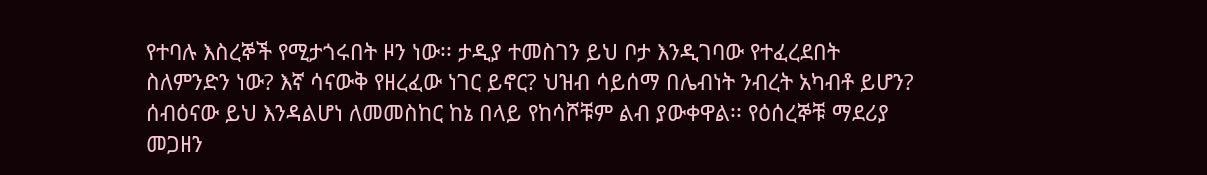የተባሉ እስረኞች የሚታጎሩበት ዞን ነው፡፡ ታዲያ ተመስገን ይህ ቦታ እንዲገባው የተፈረደበት ስለምንድን ነው? እኛ ሳናውቅ የዘረፈው ነገር ይኖር? ህዝብ ሳይሰማ በሌብነት ንብረት አካብቶ ይሆን? ሰብዕናው ይህ እንዳልሆነ ለመመስከር ከኔ በላይ የከሳሾቹም ልብ ያውቀዋል፡፡ የዕሰረኞቹ ማደሪያ መጋዘን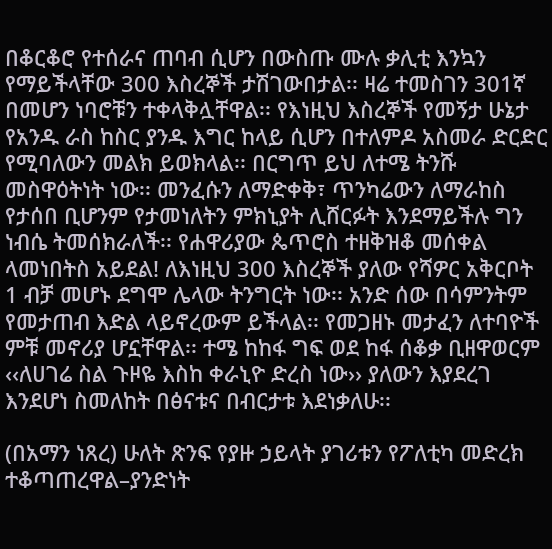በቆርቆሮ የተሰራና ጠባብ ሲሆን በውስጡ ሙሉ ቃሊቲ እንኳን የማይችላቸው 300 እስረኞች ታሽገውበታል፡፡ ዛሬ ተመስገን 301ኛ በመሆን ነባሮቹን ተቀላቅሏቸዋል፡፡ የእነዚህ እስረኞች የመኝታ ሁኔታ የአንዱ ራስ ከስር ያንዱ እግር ከላይ ሲሆን በተለምዶ አስመራ ድርድር የሚባለውን መልክ ይወክላል፡፡ በርግጥ ይህ ለተሜ ትንሹ መስዋዕትነት ነው፡፡ መንፈሱን ለማድቀቅ፣ ጥንካሬውን ለማራከስ የታሰበ ቢሆንም የታመነለትን ምክኒያት ሊሸርፉት እንደማይችሉ ግን ነብሴ ትመሰክራለች፡፡ የሐዋሪያው ጴጥሮስ ተዘቅዝቆ መሰቀል ላመነበትስ አይደል! ለእነዚህ 300 እስረኞች ያለው የሻዎር አቅርቦት 1 ብቻ መሆኑ ደግሞ ሌላው ትንግርት ነው፡፡ አንድ ሰው በሳምንትም የመታጠብ እድል ላይኖረውም ይችላል፡፡ የመጋዘኑ መታፈን ለተባዮች ምቹ መኖሪያ ሆኗቸዋል፡፡ ተሜ ከከፋ ግፍ ወደ ከፋ ሰቆቃ ቢዘዋወርም ‹‹ለሀገሬ ስል ጉዞዬ እስከ ቀራኒዮ ድረስ ነው›› ያለውን እያደረገ እንደሆነ ስመለከት በፅናቱና በብርታቱ እደነቃለሁ፡፡

(በአማን ነጸረ) ሁለት ጽንፍ የያዙ ኃይላት ያገሪቱን የፖለቲካ መድረክ ተቆጣጠረዋል–ያንድነት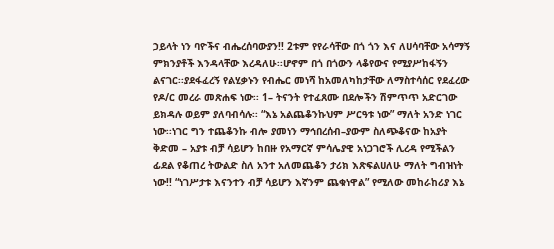ኃይላት ነን ባዮችና ብሔረሰባውያን!! 2ቱም የየራሳቸው በጎ ጎን እና ለሀሳባቸው አሳማኝ ምክንያቶች እንዳላቸው እረዳለሁ፡፡ሆኖም በጎ በጎውን ላቆየውና የሚያሥከፋኝን ልናገር፡፡ያደፋፈረኝ የልሂቃኑን የብሔር መነሻ ከአመለካከታቸው ለማስተሳሰር የደፈረው የዶ/ር መረራ መጽሐፍ ነው፡፡ 1– ትናንት የተፈጸሙ በደሎችን ሽምጥጥ አድርገው ይክዳሉ ወይም ያለባብሳሉ፡፡ “እኔ አልጨቆንኩህም ሥርዓቱ ነው” ማለት አንድ ነገር ነው፡፡ነገር ግን ተጨቆንኩ ብሎ ያመነን ማኅበረሰብ–ያውም ስለጭቆናው ከአያት ቅድመ – አያቱ ብቻ ሳይሆን ከበዙ የአማርኛ ምሳሌያዊ አነጋገሮች ሊረዳ የሚችልን ፊደል የቆጠረ ትውልድ ስለ አንተ አለመጨቆን ታሪክ እጽፍልሀለሁ ማለት ግብዝነት ነው!! “ነገሥታቱ እናንተን ብቻ ሳይሆን እኛንም ጨቁነዋል” የሚለው መከራከሪያ እኔ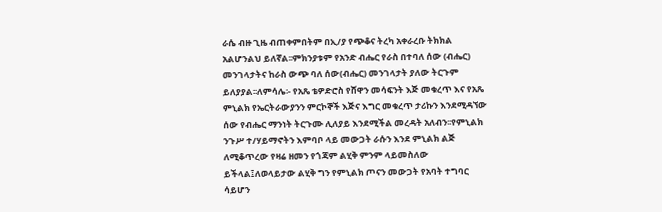ራሴ ብዙ ጊዜ ብጠቀምበትም በኢ/ያ የጭቆና ትረካ አቀራረቡ ትክክል አልሆንልህ ይለኛል፡፡ምክንያቱም የአንድ ብሔር የራስ በተባለ ሰው (ብሔር) መንገላታትና ከራስ ውጭ ባለ ሰው(ብሔር) መንገላታት ያለው ትርጉም ይለያያል፡፡ለምሳሌ፡- የአጼ ቴዎድሮስ የሸዋን መሳፍንት እጅ መቁረጥ እና የአጼ ምኒልክ የኤርትራውያንን ምርኮኞች እጅና እግር መቁረጥ ታሪኩን እንደሚዳኘው ሰው የብሔር ማንነት ትርጉሙ ሊለያይ እንደሚችል መረዳት አለብን፡፡የምኒልክ ንጉሥ ተ/ሃይማኖትን እምባቦ ላይ መውጋት ራሱን እንደ ምኒልክ ልጅ ለሚቆጥረው የዛሬ ዘመን የጎጃም ልሂቅ ምንም ላይመስለው ይችላል፤ለወላይታው ልሂቅ ግን የምኒልክ ጦናን መውጋት የአባት ተግባር ሳይሆን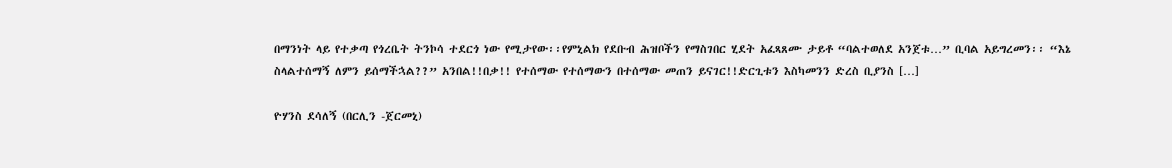በማንነት ላይ የተቃጣ የጎረቤት ትንኮሳ ተደርጎ ነው የሚታየው፡፡የምኒልክ የደቡብ ሕዝቦችን የማስገበር ሂደት አፈጻጸሙ ታይቶ “ባልተወለደ አንጀቱ…” ቢባል አይግረመን፡፡ “እኔ ስላልተሰማኝ ለምን ይሰማችኋል??” አንበል!!በቃ!! የተሰማው የተሰማውን በተሰማው መጠን ይናገር!!ድርጊቱን እስካመንን ድረስ ቢያንስ […]

ዮሃንስ ደሳለኝ (በርሊን -ጀርመኒ)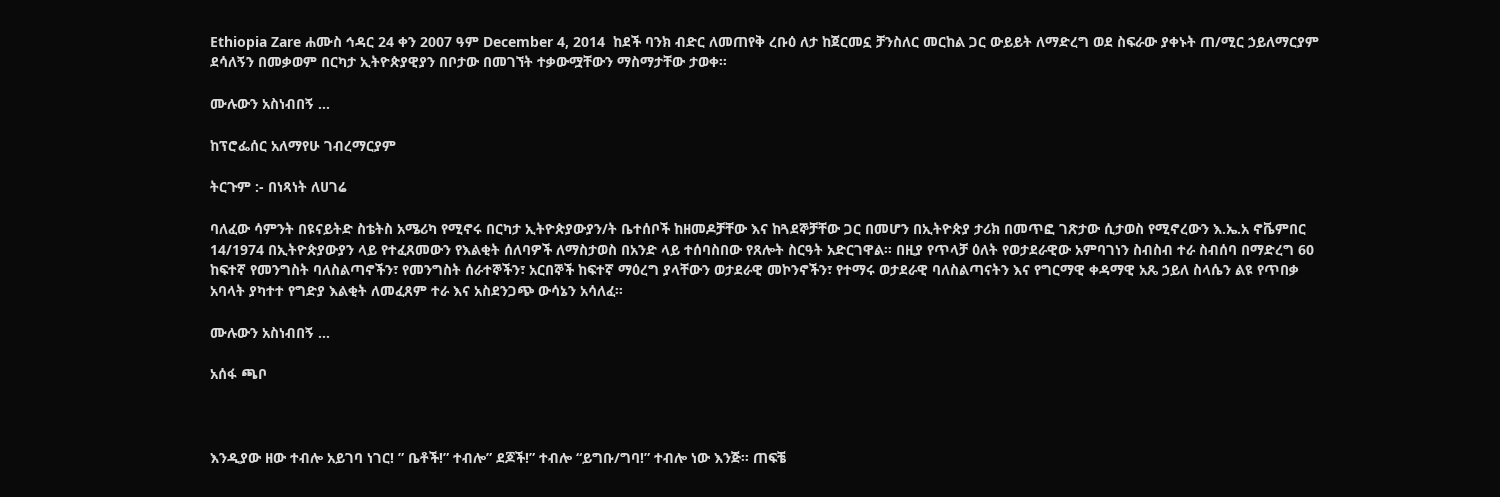Ethiopia Zare ሐሙስ ኅዳር 24 ቀን 2007 ዓም December 4, 2014  ከደች ባንክ ብድር ለመጠየቅ ረቡዕ ለታ ከጀርመኗ ቻንስለር መርከል ጋር ውይይት ለማድረግ ወደ ስፍራው ያቀኑት ጠ/ሚር ኃይለማርያም ደሳለኝን በመቃወም በርካታ ኢትዮጵያዊያን በቦታው በመገኘት ተቃውሟቸውን ማስማታቸው ታወቀ፡፡

ሙሉውን አስነብበኝ …

ከፕሮፌሰር አለማየሁ ገብረማርያም

ትርጉም :- በነጻነት ለሀገሬ

ባለፈው ሳምንት በዩናይትድ ስቴትስ አሜሪካ የሚኖሩ በርካታ ኢትዮጵያውያን/ት ቤተሰቦች ከዘመዶቻቸው እና ከጓደኞቻቸው ጋር በመሆን በኢትዮጵያ ታሪክ በመጥፎ ገጽታው ሲታወስ የሚኖረውን እ.ኤ.አ ኖቬምበር 14/1974 በኢትዮጵያውያን ላይ የተፈጸመውን የእልቂት ሰለባዎች ለማስታወስ በአንድ ላይ ተሰባስበው የጸሎት ስርዓት አድርገዋል፡፡ በዚያ የጥላቻ ዕለት የወታደራዊው አምባገነን ስብስብ ተራ ስብሰባ በማድረግ 60 ከፍተኛ የመንግስት ባለስልጣኖችን፣ የመንግስት ሰራተኞችን፣ አርበኞች ከፍተኛ ማዕረግ ያላቸውን ወታደራዊ መኮንኖችን፣ የተማሩ ወታደራዊ ባለስልጣናትን እና የግርማዊ ቀዳማዊ አጼ ኃይለ ስላሴን ልዩ የጥበቃ አባላት ያካተተ የግድያ እልቂት ለመፈጸም ተራ እና አስደንጋጭ ውሳኔን አሳለፈ፡፡

ሙሉውን አስነብበኝ …

አሰፋ ጫቦ



እንዲያው ዘው ተብሎ አይገባ ነገር! ” ቤቶች!” ተብሎ” ደጆች!” ተብሎ “ይግቡ/ግባ!” ተብሎ ነው እንጅ። ጠፍቼ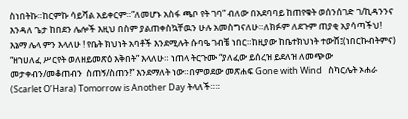ስነበትኩ።ከርምኩ ሳይሻል አይቀርም።”ለመሆኑ አስፋ ጫቦ የት ገባ” ብለው በአደባባይ ከጠየቁት ወሰንሰገድ ገ/ኪዳንንና እንዳለ ጌታ ከበደን ሌሎች እዚህ በስም ያልጠቀስኳቸዉን ሁሉ አመስግናለሁ።ለክፉም ለደጉም ጠያቂ አያሳጣችህ! እኔማ ሌላ ምን እላለሁ ! የቤት ክህነት አባቶች እንደሚሉት ሱባዔ ገብቼ ነበር።ከዚያው ከቤተክህነት ተውሸ፤(ነበርኩብትምና) “ዘኀሀለፈ ሥርየት ወለዘይመጽዕ እቅበት” እላለሁ። ነጠላ ትርጉሙ “ያለፈው ይሰረዝ ይደለዝ ለመጭው መታቀብን/መቆጠብን  ስጠኝ/ስጠን!” እንደማለት ነው።በምወደው መጽሐፍ Gone with Wind   ስካርሌት ኦሐራ (Scarlet O’Hara) Tomorrow is Another Day ትላለች።።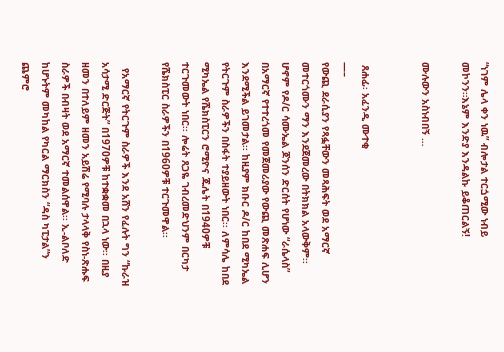“ነገም ሌላ ቀን ነዉ” ብሎታል ተርጏሚው ነብይ መኮንን።እኔም እንድያ እንዳልኩ ይቆጠርልኝ!

ሙሉውን አስነብበኝ …


 ጸሐፊ፡ አፈንዲ ሙተቂ
—–
የውጪ ደራሲያን የጻፏቸውን መጻሕፍት ወደ አማርኛ መተርጎሙን ማን እንደጀመረው በትክክል አላውቅም፡፡ ሆኖም የዶ/ር ሳሙኤል ጆንሰን ድርሰት የሆነው “ራሴላስ” በአማርኛ የተተረጎመ የመጀመሪያው የውጪ መጽሐፍ ሊሆን እንደሚችል ይገመታል፡፡ ከዚያም ክቡር ዶ/ር ከበደ ሚካኤል የትርጉም ስራዎችን በስፋት ተያይዘውት ነበር፡፡ ለምሳሌ ከበደ ሚካኤል የሼክስፒርን ሮሚዮና ጁሌት በ1940ዎቹ ተርጉመውት ነበር፡፡ ሎሬት ጸጋዬ ገብረመድህንም በርካታ የሼክስፒር ስራዎችን በ1960ዎቹ ተርጉመዋል፡፡

  የአማርኛ የትርጉም ስራዎች እንደ አሸን የፈሉት ግን “ኩራዝ አሳታሚ ድርጅት” በ1970ዎቹ ከተቋቋመ በኋላ ነው፡፡ በዚያ ዘመን በተለይም ዘመን አይሽሬ የሚባሉ ታላላቅ የስነ-ጽሑፍ ስራዎች በብዛት ወደ አማርኛ ተመልሰዋል፡፡ ኢ-ልቦለድ ከሆኑትም መካከል የካርል ማርክስን “ዳስ ካፒታል”ን ጨምሮ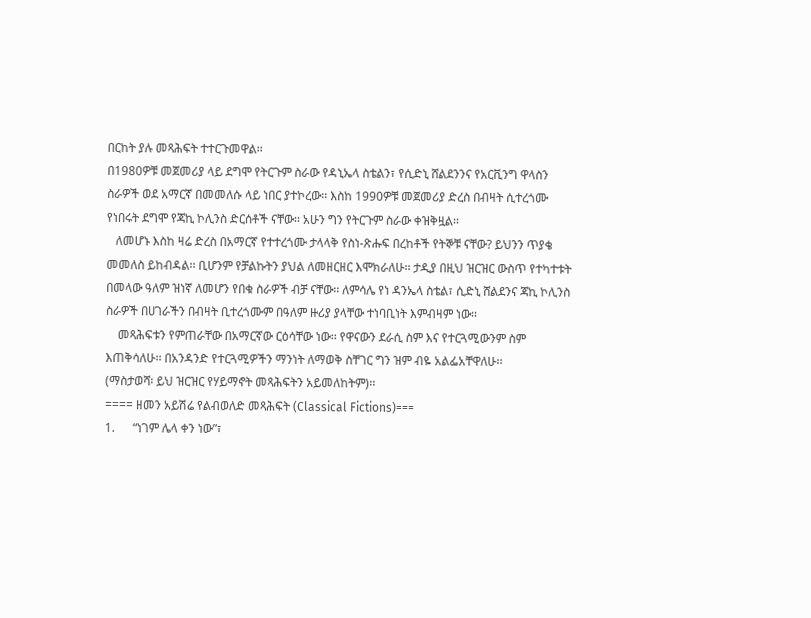በርከት ያሉ መጻሕፍት ተተርጉመዋል፡፡
በ1980ዎቹ መጀመሪያ ላይ ደግሞ የትርጉም ስራው የዳኒኤላ ስቴልን፣ የሲድኒ ሸልደንንና የአርቪንግ ዋላስን ስራዎች ወደ አማርኛ በመመለሱ ላይ ነበር ያተኮረው፡፡ እስከ 1990ዎቹ መጀመሪያ ድረስ በብዛት ሲተረጎሙ የነበሩት ደግሞ የጃኪ ኮሊንስ ድርሰቶች ናቸው፡፡ አሁን ግን የትርጉም ስራው ቀዝቅዟል፡፡
   ለመሆኑ እስከ ዛሬ ድረስ በአማርኛ የተተረጎሙ ታላላቅ የስነ-ጽሑፍ በረከቶች የትኞቹ ናቸው? ይህንን ጥያቄ መመለስ ይከብዳል፡፡ ቢሆንም የቻልኩትን ያህል ለመዘርዘር እሞክራለሁ፡፡ ታዲያ በዚህ ዝርዝር ውስጥ የተካተቱት በመላው ዓለም ዝነኛ ለመሆን የበቁ ስራዎች ብቻ ናቸው፡፡ ለምሳሌ የነ ዳንኤላ ስቴል፣ ሲድኒ ሸልደንና ጃኪ ኮሊንስ ስራዎች በሀገራችን በብዛት ቢተረጎሙም በዓለም ዙሪያ ያላቸው ተነባቢነት እምብዛም ነው፡፡
    መጻሕፍቱን የምጠራቸው በአማርኛው ርዕሳቸው ነው፡፡ የዋናውን ደራሲ ስም እና የተርጓሚውንም ስም እጠቅሳለሁ፡፡ በአንዳንድ የተርጓሚዎችን ማንነት ለማወቅ ስቸገር ግን ዝም ብዬ አልፌአቸዋለሁ፡፡
(ማስታወሻ፡ ይህ ዝርዝር የሃይማኖት መጻሕፍትን አይመለከትም)፡፡
==== ዘመን አይሽሬ የልብወለድ መጻሕፍት (Classical Fictions)===
1.      “ነገም ሌላ ቀን ነው”፣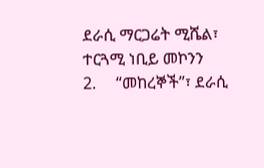ደራሲ ማርጋሬት ሚሼል፣ ተርጓሚ ነቢይ መኮንን
2.     “መከረኞች”፣ ደራሲ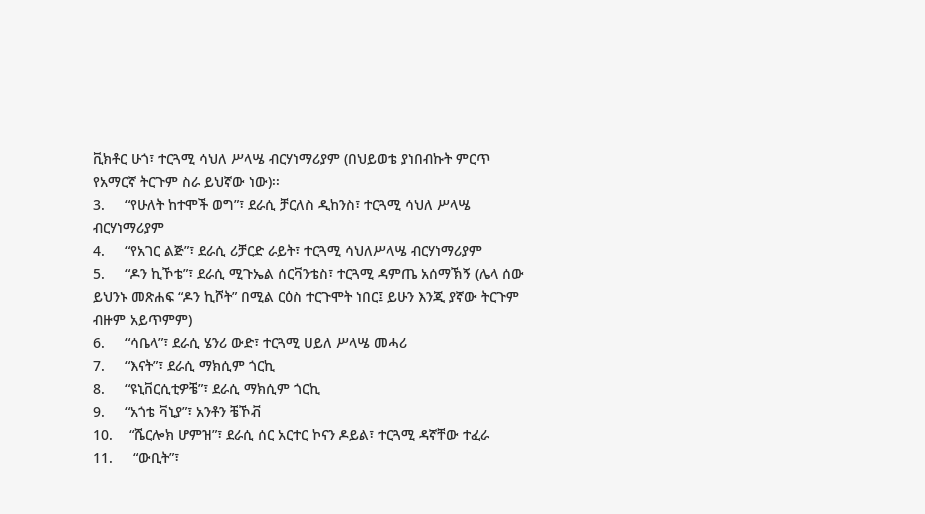ቪክቶር ሁጎ፣ ተርጓሚ ሳህለ ሥላሤ ብርሃነማሪያም (በህይወቴ ያነበብኩት ምርጥ የአማርኛ ትርጉም ስራ ይህኛው ነው)፡፡
3.     “የሁለት ከተሞች ወግ”፣ ደራሲ ቻርለስ ዲከንስ፣ ተርጓሚ ሳህለ ሥላሤ ብርሃነማሪያም
4.     “የአገር ልጅ”፣ ደራሲ ሪቻርድ ራይት፣ ተርጓሚ ሳህለሥላሤ ብርሃነማሪያም
5.     “ዶን ኪኾቴ”፣ ደራሲ ሚጉኤል ሰርቫንቴስ፣ ተርጓሚ ዳምጤ አሰማኽኝ (ሌላ ሰው ይህንኑ መጽሐፍ “ዶን ኪሾት” በሚል ርዕስ ተርጉሞት ነበር፤ ይሁን እንጂ ያኛው ትርጉም ብዙም አይጥምም)
6.     “ሳቤላ”፣ ደራሲ ሄንሪ ውድ፣ ተርጓሚ ሀይለ ሥላሤ መሓሪ
7.     “እናት”፣ ደራሲ ማክሲም ጎርኪ
8.     “ዩኒቨርሲቲዎቼ”፣ ደራሲ ማክሲም ጎርኪ
9.     “አጎቴ ቫኒያ”፣ አንቶን ቼኾቭ
10.    “ሼርሎክ ሆምዝ”፣ ደራሲ ሰር አርተር ኮናን ዶይል፣ ተርጓሚ ዳኛቸው ተፈራ
11.     “ውቢት”፣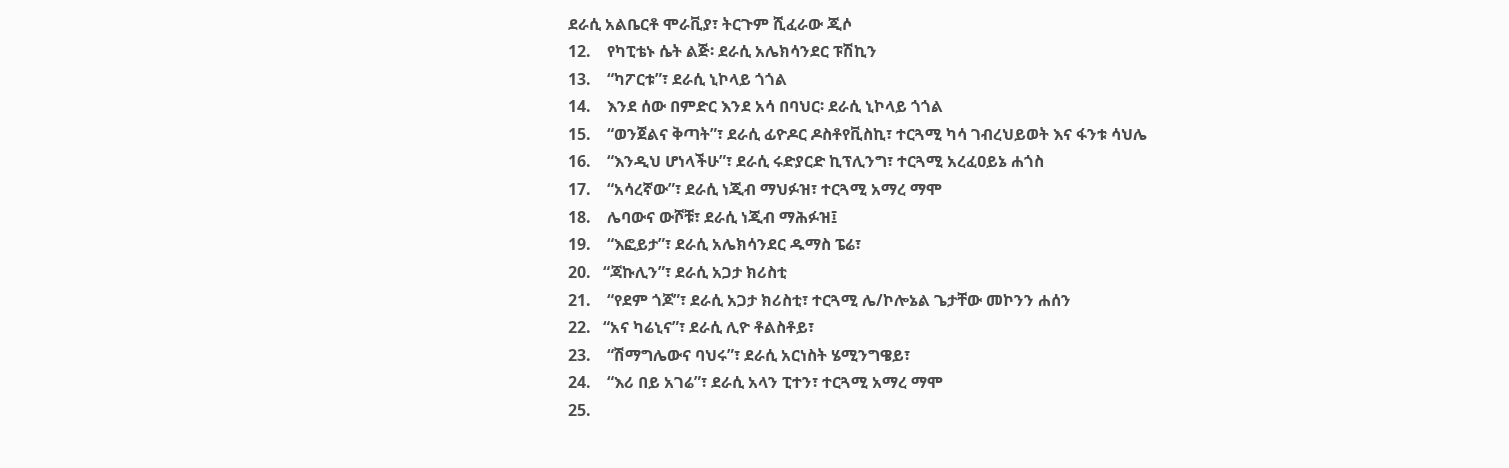ደራሲ አልቤርቶ ሞራቪያ፣ ትርጉም ሺፈራው ጂሶ
12.    የካፒቴኑ ሴት ልጅ፡ ደራሲ አሌክሳንደር ፑሽኪን
13.    “ካፖርቱ”፣ ደራሲ ኒኮላይ ጎጎል
14.    እንደ ሰው በምድር እንደ አሳ በባህር፡ ደራሲ ኒኮላይ ጎጎል
15.    “ወንጀልና ቅጣት”፣ ደራሲ ፊዮዶር ዶስቶየቪስኪ፣ ተርጓሚ ካሳ ገብረህይወት እና ፋንቱ ሳህሌ
16.    “እንዲህ ሆነላችሁ”፣ ደራሲ ሩድያርድ ኪፕሊንግ፣ ተርጓሚ አረፈዐይኔ ሐጎስ
17.    “አሳረኛው”፣ ደራሲ ነጂብ ማህፉዝ፣ ተርጓሚ አማረ ማሞ
18.    ሌባውና ውሾቹ፣ ደራሲ ነጂብ ማሕፉዝ፤
19.    “እፎይታ”፣ ደራሲ አሌክሳንደር ዱማስ ፔሬ፣
20.   “ጃኩሊን”፣ ደራሲ አጋታ ክሪስቲ
21.    “የደም ጎጆ”፣ ደራሲ አጋታ ክሪስቲ፣ ተርጓሚ ሌ/ኮሎኔል ጌታቸው መኮንን ሐሰን
22.   “አና ካሬኒና”፣ ደራሲ ሊዮ ቶልስቶይ፣
23.    “ሽማግሌውና ባህሩ”፣ ደራሲ አርነስት ሄሚንግዌይ፣
24.    “እሪ በይ አገሬ”፣ ደራሲ አላን ፒተን፣ ተርጓሚ አማረ ማሞ
25.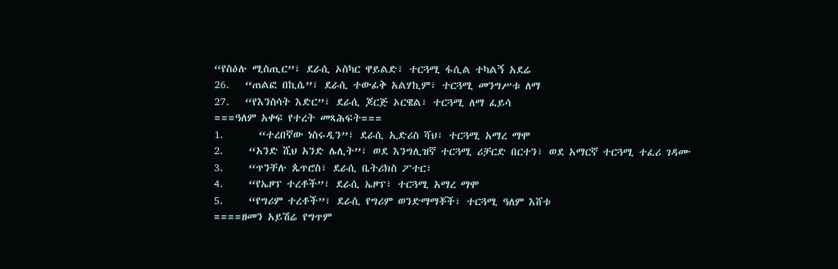“የስዕሉ ሚስጢር”፣ ደራሲ ኦስካር ዋይልድ፣ ተርጓሚ ፋሲል ተካልኝ አደሬ
26.   “ጠልፎ በኪሴ”፣ ደራሲ ተውፊቅ አልሃኪም፣ ተርጓሚ መንግሥቱ ለማ
27.   “የእንስሳት እድር”፣ ደራሲ ጆርጅ ኦርዌል፣ ተርጓሚ ለማ ፈይሳ
===ዓለም አቀፍ የተረት መጻሕፍት===
1.       “ተረበኛው ነስሩዲን”፣ ደራሲ ኢድሪስ ሻህ፣ ተርጓሚ አማረ ማሞ
2.     “አንድ ሺህ አንድ ሌሊት”፣ ወደ እንግሊዝኛ ተርጓሚ ሪቻርድ በርተን፣ ወደ አማርኛ ተርጓሚ ተፈሪ ገዳሙ
3.     “ጥንቸሉ ጴጥሮስ፣ ደራሲ ቤትሪክስ ፖተር፣
4.     “የኤዞፕ ተረቶች”፣ ደራሲ ኤዞፕ፣ ተርጓሚ አማረ ማሞ
5.     “የግሪም ተረቶች”፣ ደራሲ የግሪም ወንድማማቾች፣ ተርጓሚ ዓለም እሸቱ
====ዘመን አይሽሬ የግጥም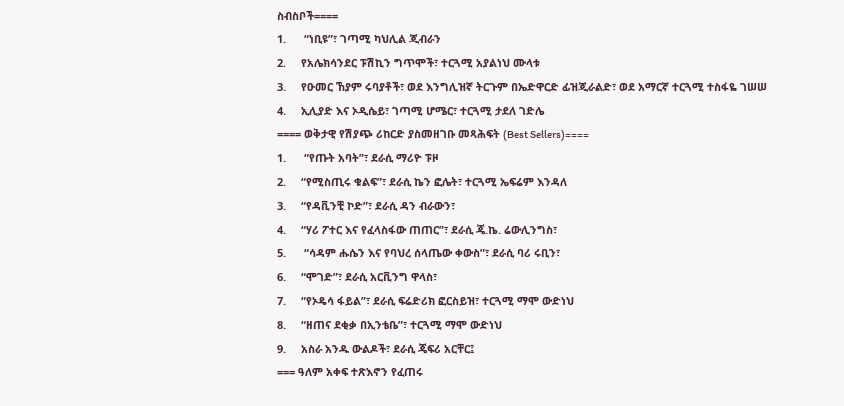ስብስቦች====
1.      “ነቢዩ”፣ ገጣሚ ካህሊል ጂብራን
2.     የአሌክሳንደር ፑሽኪን ግጥሞች፣ ተርጓሚ አያልነህ ሙላቱ
3.     የዑመር ኸያም ሩባያቶች፣ ወደ እንግሊዝኛ ትርጉም በኤድዋርድ ፊዝጂራልድ፣ ወደ አማርኛ ተርጓሚ ተስፋዬ ገሠሠ
4.     ኢሊያድ እና ኦዲሴይ፣ ገጣሚ ሆሜር፣ ተርጓሚ ታደለ ገድሌ
==== ወቅታዊ የሽያጭ ሪከርድ ያስመዘገቡ መጻሕፍት (Best Sellers)====
1.      “የጡት አባት”፣ ደራሲ ማሪዮ ፑዞ
2.     “የሚስጢሩ ቁልፍ”፣ ደራሲ ኬን ፎሌት፣ ተርጓሚ ኤፍሬም እንዳለ
3.     “የዳቪንቺ ኮድ”፣ ደራሲ ዳን ብራውን፣
4.     “ሃሪ ፖተር እና የፈላስፋው ጠጠር”፣ ደራሲ ጄ.ኬ. ሬውሊንግስ፣
5.      “ሳዳም ሑሴን እና የባህረ ሰላጤው ቀውስ”፣ ደራሲ ባሪ ሩቢን፣
6.     “ሞገድ”፣ ደራሲ አርቪንግ ዋላስ፣
7.     “የኦዴሳ ፋይል”፣ ደራሲ ፍሬድሪክ ፎርስይዝ፣ ተርጓሚ ማሞ ውድነህ
8.     “ዘጠና ደቂቃ በኢንቴቤ”፣ ተርጓሚ ማሞ ውድነህ
9.     አስራ አንዱ ውልዶች፣ ደራሲ ጄፍሪ አርቸር፤
=== ዓለም አቀፍ ተጽእኖን የፈጠሩ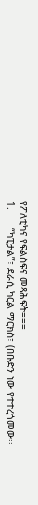የፖለቲካና የፍልስፍና መጻሕፍት===
1.      “ካፒታል”፣ ደራሲ ካርል ማርክስ፣ (በቡድን ነው የተተረጎመው፡፡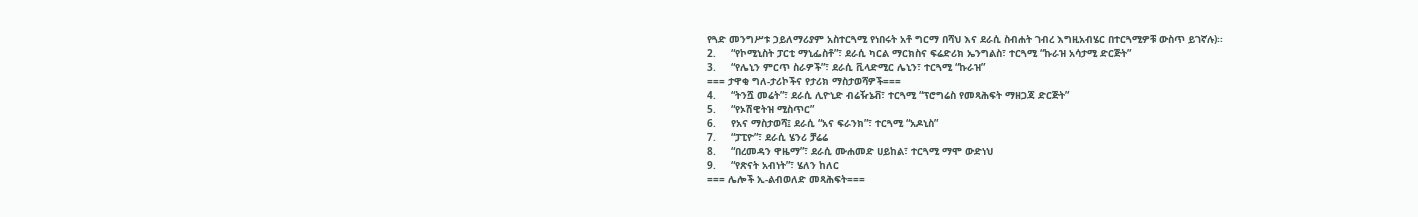የጓድ መንግሥቱ ኃይለማሪያም አስተርጓሚ የነበሩት አቶ ግርማ በሻህ እና ደራሲ ስብሐት ገብረ እግዚአብሄር በተርጓሚዎቹ ውስጥ ይገኛሉ)፡፡
2.     “የኮሚኒስት ፓርቲ ማኒፌስቶ”፣ ደራሲ ካርል ማርክስና ፍሬድሪክ ኤንግልስ፣ ተርጓሚ “ኩራዝ አሳታሚ ድርጅት”
3.     “የሌኒን ምርጥ ስራዎች”፣ ደራሲ ቪላድሚር ሌኒን፣ ተርጓሚ “ኩራዝ”
=== ታዋቂ ግለ-ታሪኮችና የታሪክ ማስታወሻዎች===
4.     “ትንሿ መሬት”፣ ደራሲ ሊዮኒድ ብሬዥኔቭ፣ ተርጓሚ “ፕሮግሬስ የመጻሕፍት ማዘጋጃ ድርጅት”
5.     “የኦሽዊትዝ ሚስጥር”
6.     የአና ማስታወሻ፤ ደራሲ “አና ፍራንክ”፣ ተርጓሚ “አዶኒስ”
7.     “ፓፒዮ”፣ ደራሲ ሄንሪ ቻሬሬ
8.     “በረመዳን ዋዜማ”፣ ደራሲ ሙሐመድ ሀይከል፣ ተርጓሚ ማሞ ውድነህ
9.     “የጽናት አብነት”፣ ሄለን ከለር
=== ሌሎች ኢ-ልብወለድ መጻሕፍት===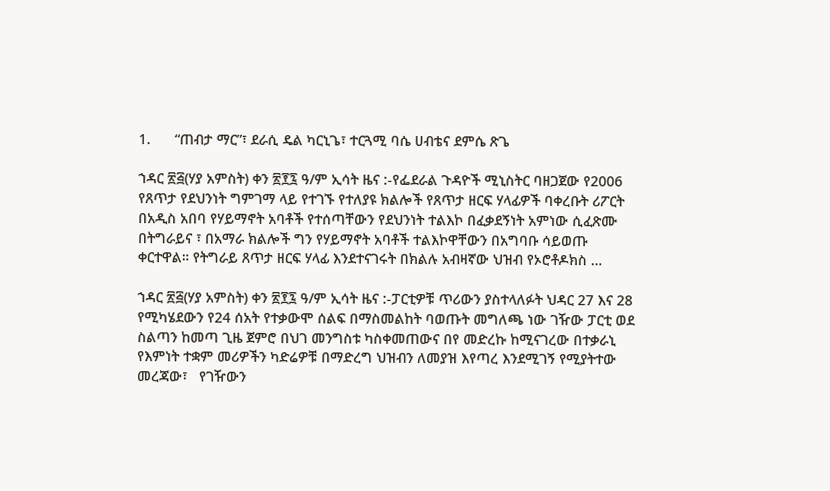1.      “ጠብታ ማር”፣ ደራሲ ዴል ካርኒጌ፣ ተርጓሚ ባሴ ሀብቴና ደምሴ ጽጌ

ኀዳር ፳፭(ሃያ አምስት) ቀን ፳፻፯ ዓ/ም ኢሳት ዜና :-የፌደራል ጉዳዮች ሚኒስትር ባዘጋጀው የ2006 የጸጥታ የደህንነት ግምገማ ላይ የተገኙ የተለያዩ ክልሎች የጸጥታ ዘርፍ ሃላፊዎች ባቀረቡት ሪፖርት በአዲስ አበባ የሃይማኖት አባቶች የተሰጣቸውን የደህንነት ተልእኮ በፈቃደኝነት አምነው ሲፈጽሙ በትግራይና ፣ በአማራ ክልሎች ግን የሃይማኖት አባቶች ተልእኮዋቸውን በአግባቡ ሳይወጡ ቀርተዋል። የትግራይ ጸጥታ ዘርፍ ሃላፊ እንደተናገሩት በክልሉ አብዛኛው ህዝብ የኦሮቶዶክስ …

ኀዳር ፳፭(ሃያ አምስት) ቀን ፳፻፯ ዓ/ም ኢሳት ዜና :-ፓርቲዎቹ ጥሪውን ያስተላለፉት ህዳር 27 እና 28 የሚካሄደውን የ24 ሰአት የተቃውሞ ሰልፍ በማስመልከት ባወጡት መግለጫ ነው ገዥው ፓርቲ ወደ ስልጣን ከመጣ ጊዜ ጀምሮ በህገ መንግስቱ ካስቀመጠውና በየ መድረኩ ከሚናገረው በተቃራኒ የእምነት ተቋም መሪዎችን ካድሬዎቹ በማድረግ ህዝብን ለመያዝ እየጣረ እንደሚገኝ የሚያትተው መረጃው፣   የገዥውን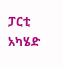ፓርቲ አካሄድ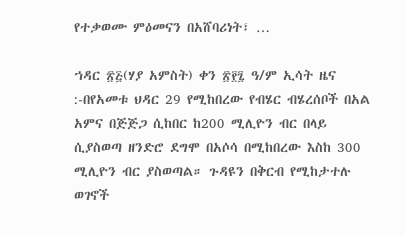የተቃወሙ ምዕመናን በአሸባሪነት፣ …

ኀዳር ፳፭(ሃያ አምስት) ቀን ፳፻፯ ዓ/ም ኢሳት ዜና :-በየአመቱ ህዳር 29 የሚከበረው የብሄር ብሄረሰቦች በአል አምና በጅጅጋ ሲከበር ከ200 ሚሊዮን ብር በላይ ሲያስወጣ ዘንድሮ ደግሞ በአሶሳ በሚከበረው እስከ 300 ሚሊዮን ብር ያስወጣል። ጉዳዩን በቅርብ የሚከታተሉ ወገኖች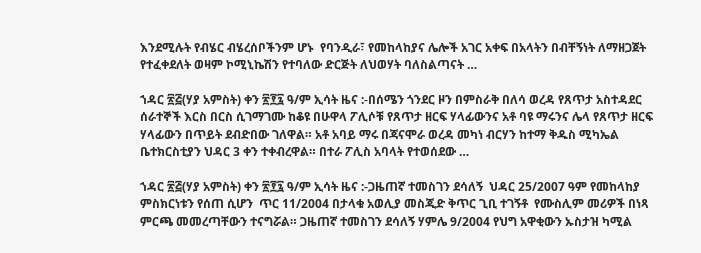እንደሚሉት የብሄር ብሄረሰቦችንም ሆኑ  የባንዲራ፣ የመከላከያና ሌሎች አገር አቀፍ በአላትን በብቸኝነት ለማዘጋጀት የተፈቀደለት ወዛም ኮሚኒኬሽን የተባለው ድርጅት ለህወሃት ባለስልጣናት …

ኀዳር ፳፭(ሃያ አምስት) ቀን ፳፻፯ ዓ/ም ኢሳት ዜና :-በሰሜን ጎንደር ዞን በምስራቅ በለሳ ወረዳ የጸጥታ አስተዳደር ሰራተኞች እርስ በርስ ሲገማገሙ ከቆዩ በሁዋላ ፖሊሶቹ የጸጥታ ዘርፍ ሃላፊውንና አቶ ባዩ ማሩንና ሌላ የጸጥታ ዘርፍ ሃላፊውን በጥይት ደብድበው ገለዋል። አቶ አባይ ማሩ በጃናሞራ ወረዳ መካነ ብርሃን ከተማ ቅዱስ ሚካኤል ቤተክርስቲያን ህዳር 3 ቀን ተቀብረዋል። በተራ ፖሊስ አባላት የተወሰደው …

ኀዳር ፳፭(ሃያ አምስት) ቀን ፳፻፯ ዓ/ም ኢሳት ዜና :-ጋዜጠኛ ተመስገን ደሳለኝ  ህዳር 25/2007 ዓም የመከላከያ ምስክርነቱን የሰጠ ሲሆን  ጥር 11/2004 በታላቁ አወሊያ መስጂድ ቅጥር ጊቢ ተገኝቶ  የሙስሊም መሪዎች በነጻ ምርጫ መመረጣቸውን ተናግሯል። ጋዜጠኛ ተመስገን ደሳለኝ ሃምሌ 9/2004 የህግ አዋቂውን ኡስታዝ ካሚል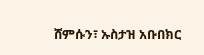ሸምሱን፣ ኡስታዝ አቡበክር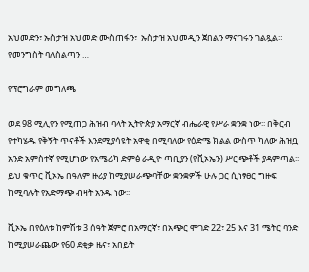አህመድን፣ ኡስታዝ አህመድ ሙስጠፋን፣  ኡስታዝ አህመዲን ጀበልን ማናገሩን ገልጿል።  የመንግስት ባለስልጣን …

የፕሮግራም መግለጫ

ወደ 98 ሚሊየን የሚጠጋ ሕዝብ ባላት ኢትዮጵያ አማርኛ ብሔራዊ የሥራ ቋንቋ ነው፡፡ በቅርብ የተካሄዱ የቅኝት ጥናቶች እንደሚያሳዩት አዋቂ በሚባለው የዕድሜ ክልል ውስጥ ካለው ሕዝቧ አንድ አምስተኛ የሚሆነው የአሜሪካ ድምፅ ራዲዮ ጣቢያን (የቪኦኤን) ሥርጭቶች ያዳምጣል፡፡ ይህ ቁጥር ቪኦኤ በዓለም ዙሪያ ከሚያሠራጭባቸው ቋንቋዎች ሁሉ ጋር ሲነፃፀር ግዙፍ ከሚባሉት የአድማጭ ብዛት አንዱ ነው፡፡

ቪኦኤ በየዕለቱ ከምሽቱ 3 ሰዓት ጀምሮ በአማርኛ፣ በአጭር ሞገድ 22፣ 25 እና 31 ሜትር ባንድ ከሚያሠራጨው የ60 ደቂቃ ዜና፣ አበይት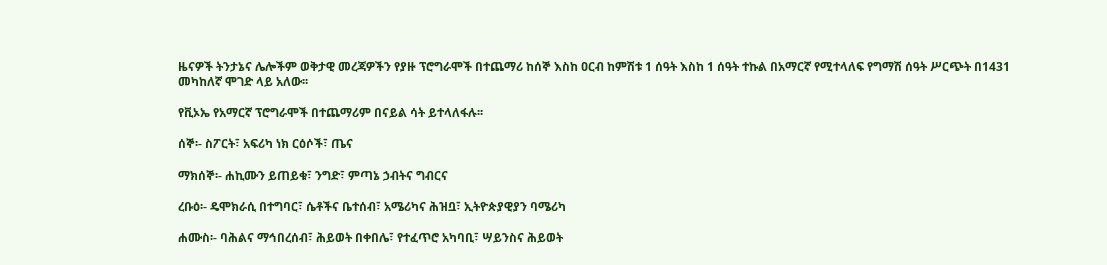ዜናዎች ትንታኔና ሌሎችም ወቅታዊ መረጃዎችን የያዙ ፕሮግራሞች በተጨማሪ ከሰኞ እስከ ዐርብ ከምሽቱ 1 ሰዓት እስከ 1 ሰዓት ተኩል በአማርኛ የሚተላለፍ የግማሽ ሰዓት ሥርጭት በ1431 መካከለኛ ሞገድ ላይ አለው፡፡

የቪኦኤ የአማርኛ ፕሮግራሞች በተጨማሪም በናይል ሳት ይተላለፋሉ፡፡

ሰኞ፡- ስፖርት፣ አፍሪካ ነክ ርዕሶች፣ ጤና

ማክሰኞ፡- ሐኪሙን ይጠይቁ፣ ንግድ፣ ምጣኔ ኃብትና ግብርና

ረቡዕ፡- ዴሞክራሲ በተግባር፣ ሴቶችና ቤተሰብ፣ አሜሪካና ሕዝቧ፣ ኢትዮጵያዊያን ባሜሪካ

ሐሙስ፡- ባሕልና ማኅበረሰብ፣ ሕይወት በቀበሌ፣ የተፈጥሮ አካባቢ፣ ሣይንስና ሕይወት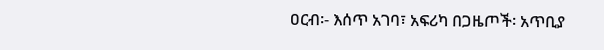ዐርብ፡- እሰጥ አገባ፣ አፍሪካ በጋዜጦች፡ አጥቢያ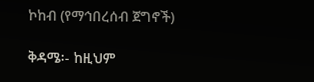ኮከብ (የማኅበረሰብ ጀግኖች)

ቅዳሜ፡- ከዚህም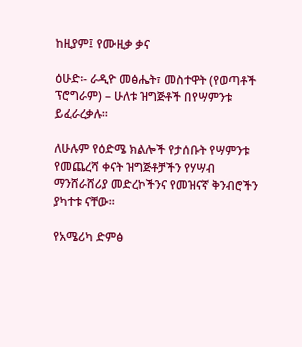ከዚያም፤ የሙዚቃ ቃና

ዕሁድ፡- ራዲዮ መፅሔት፣ መስተዋት (የወጣቶች ፕሮግራም) – ሁለቱ ዝግጅቶች በየሣምንቱ ይፈራረቃሉ፡፡

ለሁሉም የዕድሜ ክልሎች የታሰቡት የሣምንቱ የመጨረሻ ቀናት ዝግጅቶቻችን የሃሣብ ማንሸራሸሪያ መድረኮችንና የመዝናኛ ቅንብሮችን ያካተቱ ናቸው፡፡

የአሜሪካ ድምፅ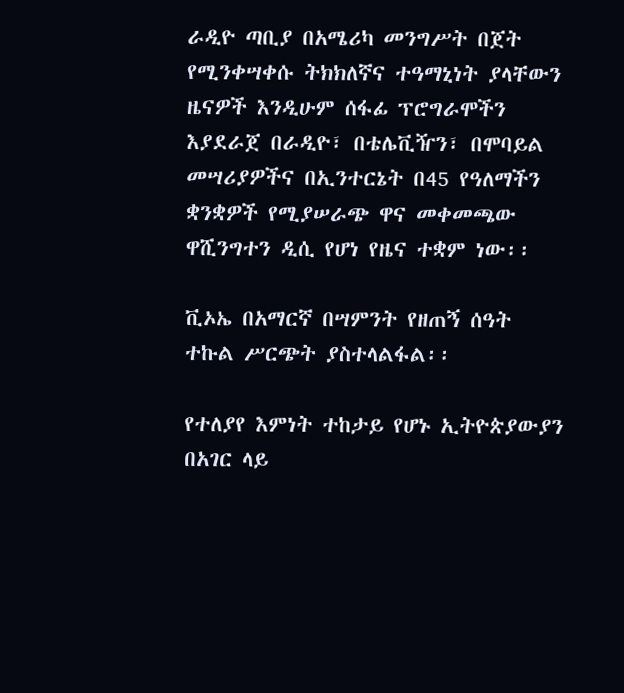ራዲዮ ጣቢያ በአሜሪካ መንግሥት በጀት የሚንቀሣቀሱ ትክክለኛና ተዓማኒነት ያላቸውን ዜናዎች እንዲሁም ሰፋፊ ፕሮግራሞችን እያደራጀ በራዲዮ፣ በቴሌቪዥን፣ በሞባይል መሣሪያዎችና በኢንተርኔት በ45 የዓለማችን ቋንቋዎች የሚያሠራጭ ዋና መቀመጫው ዋሺንግተን ዲሲ የሆነ የዜና ተቋም ነው፡፡

ቪኦኤ በአማርኛ በሣምንት የዘጠኝ ሰዓት ተኩል ሥርጭት ያስተላልፋል፡፡

የተለያየ እምነት ተከታይ የሆኑ ኢትዮጵያውያን በአገር ላይ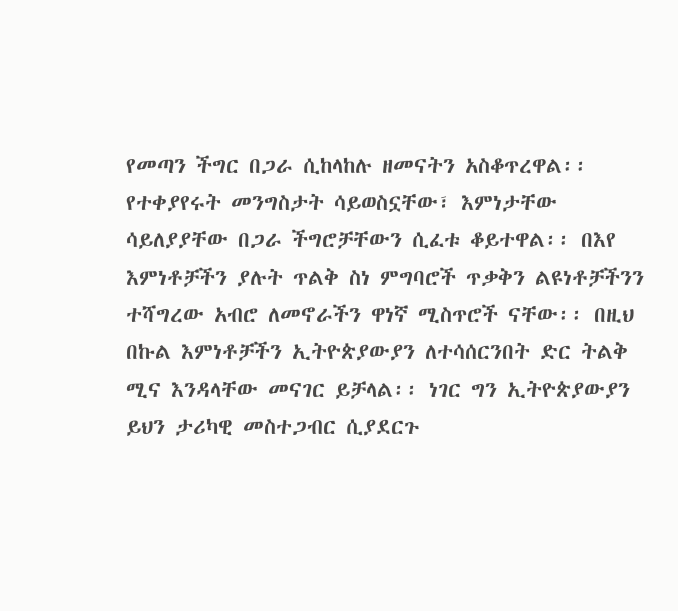የመጣን ችግር በጋራ ሲከላከሉ ዘመናትን አስቆጥረዋል፡፡ የተቀያየሩት መንግስታት ሳይወስኗቸው፣ እምነታቸው ሳይለያያቸው በጋራ ችግሮቻቸውን ሲፈቱ ቆይተዋል፡፡ በእየ እምነቶቻችን ያሉት ጥልቅ ስነ ምግባሮች ጥቃቅን ልዩነቶቻችንን ተሻግረው አብሮ ለመኖራችን ዋነኛ ሚስጥሮች ናቸው፡፡ በዚህ በኩል እምነቶቻችን ኢትዮጵያውያን ለተሳሰርንበት ድር ትልቅ ሚና እንዳላቸው መናገር ይቻላል፡፡ ነገር ግን ኢትዮጵያውያን ይህን ታሪካዊ መስተጋብር ሲያደርጉ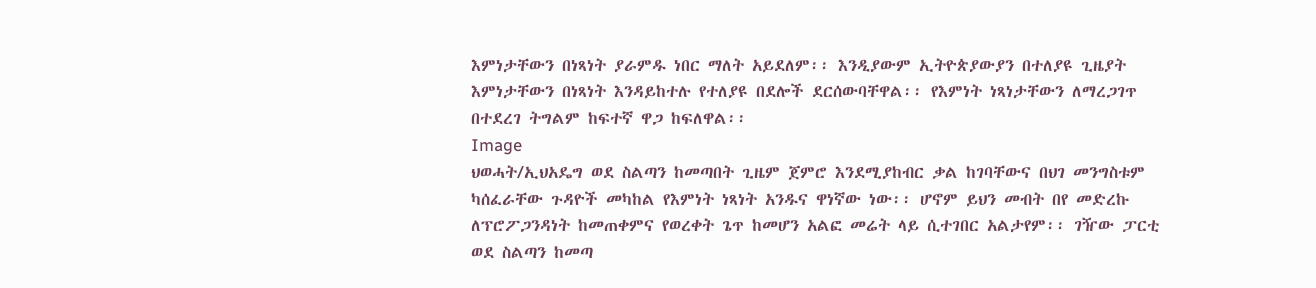እምነታቸውን በነጻነት ያራምዱ ነበር ማለት አይደለም፡፡ እንዲያውም ኢትዮጵያውያን በተለያዩ ጊዜያት እምነታቸውን በነጻነት እንዳይከተሉ የተለያዩ በደሎች ደርሰውባቸዋል፡፡ የእምነት ነጻነታቸውን ለማረጋገጥ በተደረገ ትግልም ከፍተኛ ዋጋ ከፍለዋል፡፡
Image
ህወሓት/ኢህአዴግ ወደ ስልጣን ከመጣበት ጊዜም ጀምሮ እንደሚያከብር ቃል ከገባቸውና በህገ መንግስቱም ካሰፈራቸው ጉዳዮች መካከል የእምነት ነጻነት አንዱና ዋነኛው ነው፡፡ ሆኖም ይህን መብት በየ መድረኩ ለፕሮፖጋንዳነት ከመጠቀምና የወረቀት ጌጥ ከመሆን አልፎ መሬት ላይ ሲተገበር አልታየም፡፡ ገዥው ፓርቲ ወደ ስልጣን ከመጣ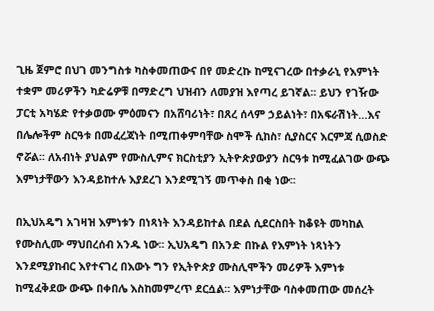ጊዜ ጀምሮ በህገ መንግስቱ ካስቀመጠውና በየ መድረኩ ከሚናገረው በተቃራኒ የእምነት ተቋም መሪዎችን ካድሬዎቹ በማድረግ ህዝብን ለመያዝ እየጣረ ይገኛል፡፡ ይህን የገዥው ፓርቲ አካሄድ የተቃወሙ ምዕመናን በአሸባሪነት፣ በጸረ ሰላም ኃይልነት፣ በአፍራሽነት…እና በሌሎችም ስርዓቱ በመፈረጃነት በሚጠቀምባቸው ስሞች ሲከስ፣ ሲያስርና እርምጃ ሲወስድ ኖሯል፡፡ ለአብነት ያህልም የሙስሊምና ክርስቲያን ኢትዮጵያውያን ስርዓቱ ከሚፈልገው ውጭ እምነታቸውን እንዳይከተሉ እያደረገ እንደሚገኝ መጥቀስ በቂ ነው፡፡

በኢህአዴግ አገዛዝ እምነቱን በነጻነት እንዳይከተል በደል ሲደርስበት ከቆዩት መካከል የሙስሊሙ ማህበረሰብ አንዱ ነው፡፡ ኢህአዴግ በአንድ በኩል የእምነት ነጻነትን እንደሚያከብር እየተናገረ በእውኑ ግን የኢትዮጵያ ሙስሊሞችን መሪዎች እምነቱ ከሚፈቅደው ውጭ በቀበሌ እስከመምረጥ ደርሷል፡፡ እምነታቸው ባስቀመጠው መሰረት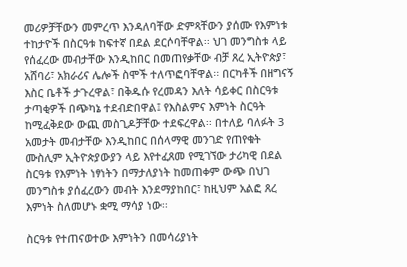መሪዎቻቸውን መምረጥ እንዳለባቸው ድምጻቸውን ያሰሙ የእምነቱ ተከታዮች በስርዓቱ ከፍተኛ በደል ደርሶባቸዋል፡፡ ህገ መንግስቱ ላይ የሰፈረው መብታቸው እንዲከበር በመጠየቃቸው ብቻ ጸረ ኢትዮጵያ፣ አሸባሪ፣ አክራሪና ሌሎች ስሞች ተለጥፎባቸዋል፡፡ በርካቶች በዘግናኝ እስር ቤቶች ታጉረዋል፣ በቅዱሱ የረመዳን እለት ሳይቀር በስርዓቱ ታጣቂዎች በጭካኔ ተደብድበዋል፤ የእስልምና እምነት ስርዓት ከሚፈቅደው ውጪ መስጊዶቻቸው ተደፍረዋል፡፡ በተለይ ባለፉት 3 አመታት መብታቸው እንዲከበር በሰላማዊ መንገድ የጠየቁት ሙስሊም ኢትዮጵያውያን ላይ እየተፈጸመ የሚገኘው ታሪካዊ በደል ስርዓቱ የእምነት ነፃነትን በማታለያነት ከመጠቀም ውጭ በህገ መንግስቱ ያሰፈረውን መብት እንደማያከበር፣ ከዚህም አልፎ ጸረ እምነት ስለመሆኑ ቋሚ ማሳያ ነው፡፡

ስርዓቱ የተጠናወተው እምነትን በመሳሪያነት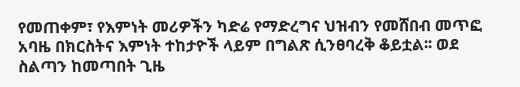የመጠቀም፣ የእምነት መሪዎችን ካድሬ የማድረግና ህዝብን የመሸበብ መጥፎ አባዜ በክርስትና እምነት ተከታዮች ላይም በግልጽ ሲንፀባረቅ ቆይቷል፡፡ ወደ ስልጣን ከመጣበት ጊዜ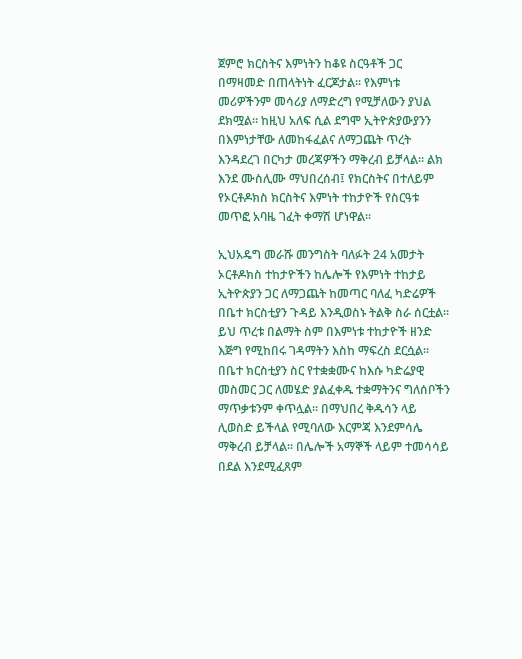ጀምሮ ክርስትና እምነትን ከቆዩ ስርዓቶች ጋር በማዛመድ በጠላትነት ፈርጆታል፡፡ የእምነቱ መሪዎችንም መሳሪያ ለማድረግ የሚቻለውን ያህል ደክሟል፡፡ ከዚህ አለፍ ሲል ደግሞ ኢትዮጵያውያንን በእምነታቸው ለመከፋፈልና ለማጋጨት ጥረት እንዳደረገ በርካታ መረጃዎችን ማቅረብ ይቻላል፡፡ ልክ እንደ ሙስሊሙ ማህበረሰብ፤ የክርስትና በተለይም የኦርቶዶክስ ክርስትና እምነት ተከታዮች የስርዓቱ መጥፎ አባዜ ገፈት ቀማሽ ሆነዋል፡፡

ኢህአዴግ መራሹ መንግስት ባለፉት 24 አመታት ኦርቶዶክስ ተከታዮችን ከሌሎች የእምነት ተከታይ ኢትዮጵያን ጋር ለማጋጨት ከመጣር ባለፈ ካድሬዎች በቤተ ክርስቲያን ጉዳይ እንዲወስኑ ትልቅ ስራ ሰርቷል፡፡ ይህ ጥረቱ በልማት ስም በእምነቱ ተከታዮች ዘንድ እጅግ የሚከበሩ ገዳማትን እስከ ማፍረስ ደርሷል፡፡ በቤተ ክርስቲያን ስር የተቋቋሙና ከእሱ ካድሬያዊ መስመር ጋር ለመሄድ ያልፈቀዱ ተቋማትንና ግለሰቦችን ማጥቃቱንም ቀጥሏል፡፡ በማህበረ ቅዱሳን ላይ ሊወስድ ይችላል የሚባለው እርምጃ እንደምሳሌ ማቅረብ ይቻላል፡፡ በሌሎች አማኞች ላይም ተመሳሳይ በደል እንደሚፈጸም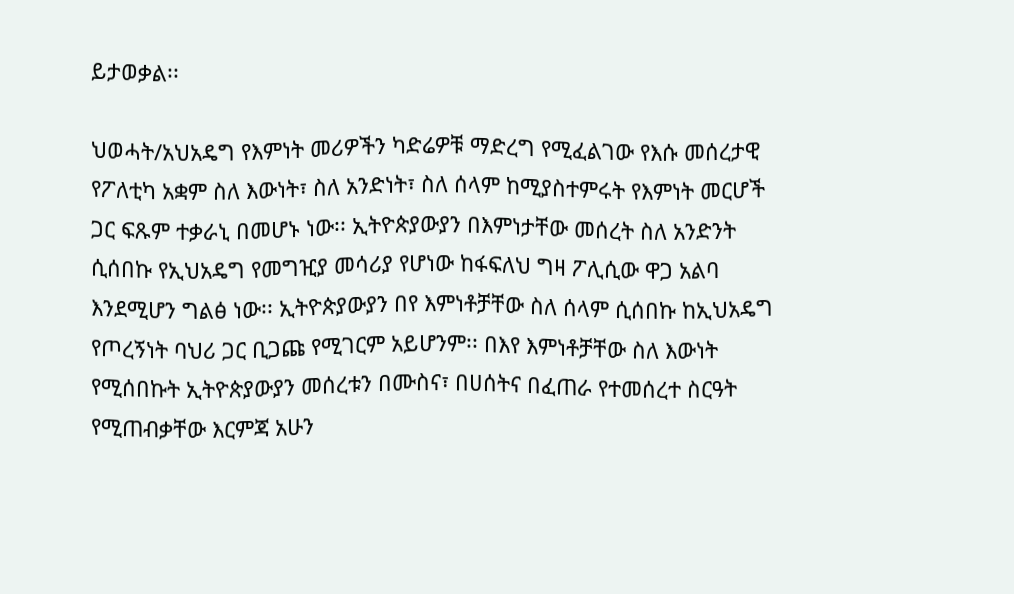ይታወቃል፡፡

ህወሓት/አህአዴግ የእምነት መሪዎችን ካድሬዎቹ ማድረግ የሚፈልገው የእሱ መሰረታዊ የፖለቲካ አቋም ስለ እውነት፣ ስለ አንድነት፣ ስለ ሰላም ከሚያስተምሩት የእምነት መርሆች ጋር ፍጹም ተቃራኒ በመሆኑ ነው፡፡ ኢትዮጵያውያን በእምነታቸው መሰረት ስለ አንድንት ሲሰበኩ የኢህአዴግ የመግዢያ መሳሪያ የሆነው ከፋፍለህ ግዛ ፖሊሲው ዋጋ አልባ እንደሚሆን ግልፅ ነው፡፡ ኢትዮጵያውያን በየ እምነቶቻቸው ስለ ሰላም ሲሰበኩ ከኢህአዴግ የጦረኝነት ባህሪ ጋር ቢጋጩ የሚገርም አይሆንም፡፡ በእየ እምነቶቻቸው ስለ እውነት የሚሰበኩት ኢትዮጵያውያን መሰረቱን በሙስና፣ በሀሰትና በፈጠራ የተመሰረተ ስርዓት የሚጠብቃቸው እርምጃ አሁን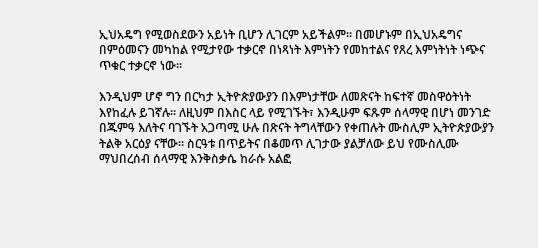ኢህአዴግ የሚወስደውን አይነት ቢሆን ሊገርም አይችልም፡፡ በመሆኑም በኢህአዴግና በምዕመናን መካከል የሚታየው ተቃርኖ በነጻነት እምነትን የመከተልና የጸረ እምነትነት ነጭና ጥቁር ተቃርኖ ነው፡፡

እንዲህም ሆኖ ግን በርካታ ኢትዮጵያውያን በእምነታቸው ለመጽናት ከፍተኛ መስዋዕትነት እየከፈሉ ይገኛሉ፡፡ ለዚህም በእስር ላይ የሚገኙት፣ እንዲሁም ፍጹም ሰላማዊ በሆነ መንገድ በጁምዓ እለትና ባገኙት አጋጣሚ ሁሉ በጽናት ትግላቸውን የቀጠሉት ሙስሊም ኢትዮጵያውያን ትልቅ አርዕያ ናቸው፡፡ ስርዓቱ በጥይትና በቆመጥ ሊገታው ያልቻለው ይህ የሙስሊሙ ማህበረሰብ ሰላማዊ እንቅስቃሴ ከራሱ አልፎ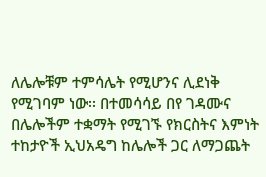ለሌሎቹም ተምሳሌት የሚሆንና ሊደነቅ የሚገባም ነው፡፡ በተመሳሳይ በየ ገዳሙና በሌሎችም ተቋማት የሚገኙ የክርስትና እምነት ተከታዮች ኢህአዴግ ከሌሎች ጋር ለማጋጨት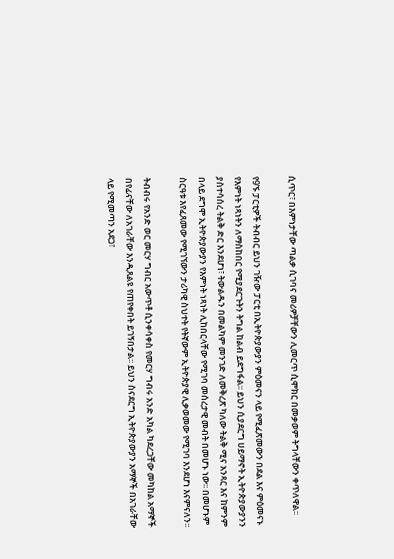ሲጥር፣ በእምነታቸው ጣልቃ ሲገባና መሪዎቻቸውን ሊመርጥ ሲሞክር በመቃወም ትግላቸውን ቀጥለዋል፡፡

የ9ኙ ፓርቲዎች ትብብር ይህን ገዥው ፓርቲ በኢትዮጵያውያን ምዕመናን ላይ የሚፈጽመውን በደል እና ምዕመናኑ የእምነት ነጻነትን ለማስከበር የሚያደርጉትን ትግል ከልብ ይደግፋል፡፡ ይህን ሲያደርግ ሀይማኖት ኢትዮጵያውያንን ያስተሳሰረ ትልቅ ድር እንደሆነ፣ ትውልዱን በመልካም መንገድ ለመቅረጽ ካለው ትልቅ ሚና አንጻር እና ከምንም በላይ ደግሞ ኢትዮጵያውያን የእምነት ነጻነት ሊከበርላቸው የሚገባ መሰረታዊ መብት በመሆኑ ነው፡፡ በመሆኑም ስርዓቱ እየፈጸመው የሚገኘውን ታሪካዊ ስህተት የትኛውም ኢትዮጵያዊ ሊቃወመው የሚገባ እንደሆነ እናምናለን፡፡

ትብብሩ የአንድ ወር መርሃ ግብር አውጥቶ ሲንቀሳቀስ የመርሃ ግብሩ አንድ አካል ካደረጋቸው መካከል አማኞች በየፊናቸው ለአገራቸው እንዲጸልዩ የጠየቀበት ይገኝበታል፡፡ ይህን ስናደርግ ኢትዮጵያውያን አማኞች በአገራቸው ላይ የሚመጣን አደጋ፣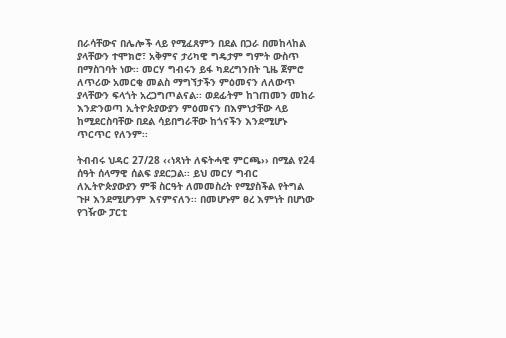በራሳቸውና በሌሎች ላይ የሚፈጸምን በደል በጋራ በመከላከል ያላቸውን ተሞክሮ፣ አቅምና ታሪካዊ ግዴታም ግምት ውስጥ በማስገባት ነው፡፡ መርሃ ግብሩን ይፋ ካደረግንበት ጊዜ ጀምሮ ለጥሪው አመርቂ መልስ ማግኘታችን ምዕመናን ለለውጥ ያላቸውን ፍላጎት አረጋግጦልናል፡፡ ወደፊትም ከገጠመን መከራ እንድንወጣ ኢትዮጵያውያን ምዕመናን በእምነታቸው ላይ ከሚደርስባቸው በደል ሳይበግራቸው ከጎናችን እንደሚሆኑ ጥርጥር የለንም፡፡

ትብብሩ ህዳር 27/28 ‹‹ነጻነት ለፍትሓዊ ምርጫ›› በሚል የ24 ሰዓት ሰላማዊ ሰልፍ ያደርጋል፡፡ ይህ መርሃ ግብር ለኢትዮጵያውያን ምቹ ስርዓት ለመመስረት የሚያስችል የትግል ጉዞ እንደሚሆንም እናምናለን፡፡ በመሆኑም ፀረ እምነት በሆነው የገዥው ፓርቲ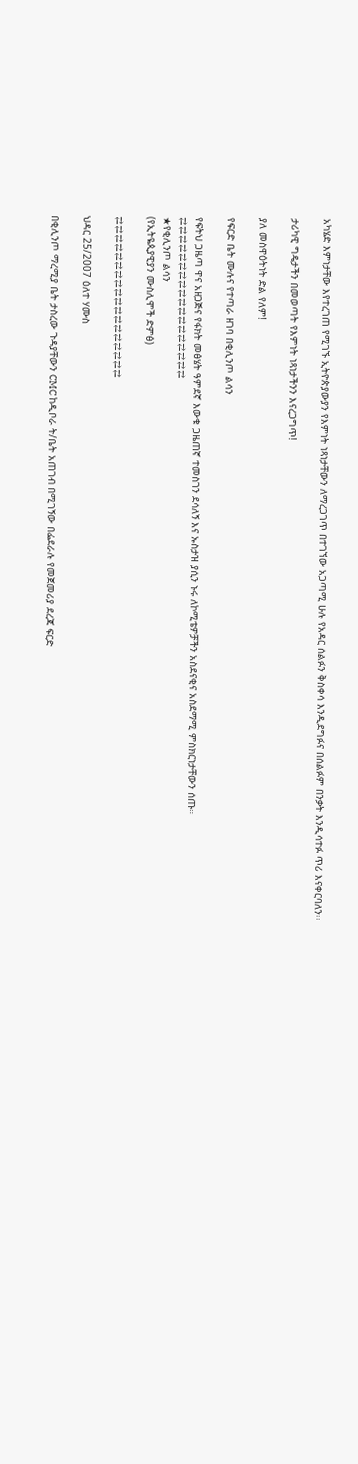አካሄድ እምነታቸው እየተረገጠ የሚገኙ ኢትዮጵያውያን የእምነት ነጻነታቸውን ለማረጋገጥ በተገኘው አጋጣሚ ሁሉ የአዳር ሰልፉን ቅስቀሳ እንዲደግፉና በሰልፉም በንቃት እንዲሳተፉ ጥሪ እናቀርባለን፡፡

ታሪካዊ ግዴታችን በመወጣት የእምነት ነጻነታችንን እናረጋግጥ!

ያለ መስዋዕትነት ድል የለም!

የፍርድ ቤት ሙሉና የተጣራ ዘገባ በቂሊንጦ ልሳን

የፍትህ ጋዜጣ ዋና አዘጋጅና የፋክት መፅሄት ዓምደኛ እውቁ ጋዜጠኛ ተመስገን ደሳለኝ እና ኡስታዝ ያሲን ኑሩ ለኮሚቴዎቻችን አስደናቂና አስደማሚ ምስክርነታቸውን ሰጡ።
⇄⇄⇄⇄⇄⇄⇄⇄⇄⇄⇄⇄⇄⇄⇄⇄⇄⇄
★የቂሊንጦ ልሳን
(የኢትዬጲያዊያን ሙስሊሞች ድምፅ)

⇄⇄⇄⇄⇄⇄⇄⇄⇄⇄⇄⇄⇄⇄⇄⇄⇄⇄

ህዳር 25/2007 ዕለተ ሃሙስ

በቂሊንጦ ማረሚያ ቤት ታስረው ጉዳያቸውን CMC ከዲቦራ ት/ቤት አጠገብ በሚገኝው በፌደራሉ የመጀመሪያ ደረጃ ፍርድ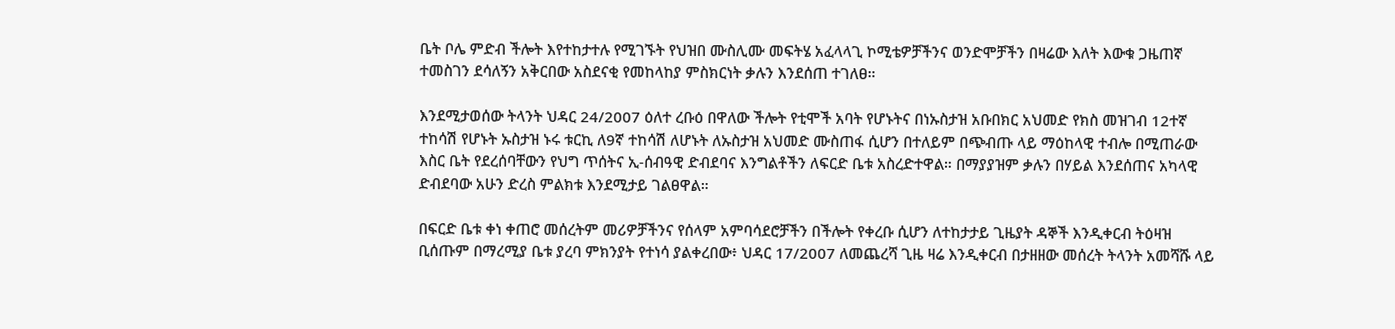ቤት ቦሌ ምድብ ችሎት እየተከታተሉ የሚገኙት የህዝበ ሙስሊሙ መፍትሄ አፈላላጊ ኮሚቴዎቻችንና ወንድሞቻችን በዛሬው እለት እውቁ ጋዜጠኛ ተመስገን ደሳለኝን አቅርበው አስደናቂ የመከላከያ ምስክርነት ቃሉን እንደሰጠ ተገለፀ።

እንደሚታወሰው ትላንት ህዳር 24/2007 ዕለተ ረቡዕ በዋለው ችሎት የቲሞች አባት የሆኑትና በነኡስታዝ አቡበክር አህመድ የክስ መዝገብ 12ተኛ ተከሳሽ የሆኑት ኡስታዝ ኑሩ ቱርኪ ለ9ኛ ተከሳሽ ለሆኑት ለኡስታዝ አህመድ ሙስጠፋ ሲሆን በተለይም በጭብጡ ላይ ማዕከላዊ ተብሎ በሚጠራው እስር ቤት የደረሰባቸውን የህግ ጥሰትና ኢ-ሰብዓዊ ድብደባና እንግልቶችን ለፍርድ ቤቱ አስረድተዋል። በማያያዝም ቃሉን በሃይል እንደሰጠና አካላዊ ድብደባው አሁን ድረስ ምልክቱ እንደሚታይ ገልፀዋል።

በፍርድ ቤቱ ቀነ ቀጠሮ መሰረትም መሪዎቻችንና የሰላም አምባሳደሮቻችን በችሎት የቀረቡ ሲሆን ለተከታታይ ጊዜያት ዳኞች እንዲቀርብ ትዕዛዝ ቢሰጡም በማረሚያ ቤቱ ያረባ ምክንያት የተነሳ ያልቀረበው፥ ህዳር 17/2007 ለመጨረሻ ጊዜ ዛሬ እንዲቀርብ በታዘዘው መሰረት ትላንት አመሻሹ ላይ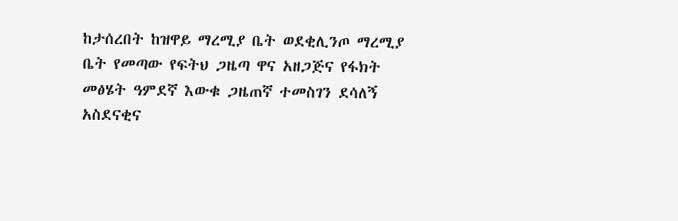ከታሰረበት ከዝዋይ ማረሚያ ቤት ወደቂሊንጦ ማረሚያ ቤት የመጣው የፍትህ ጋዜጣ ዋና አዘጋጅና የፋክት መፅሄት ዓምደኛ እውቁ ጋዜጠኛ ተመስገን ደሳለኝ አስደናቂና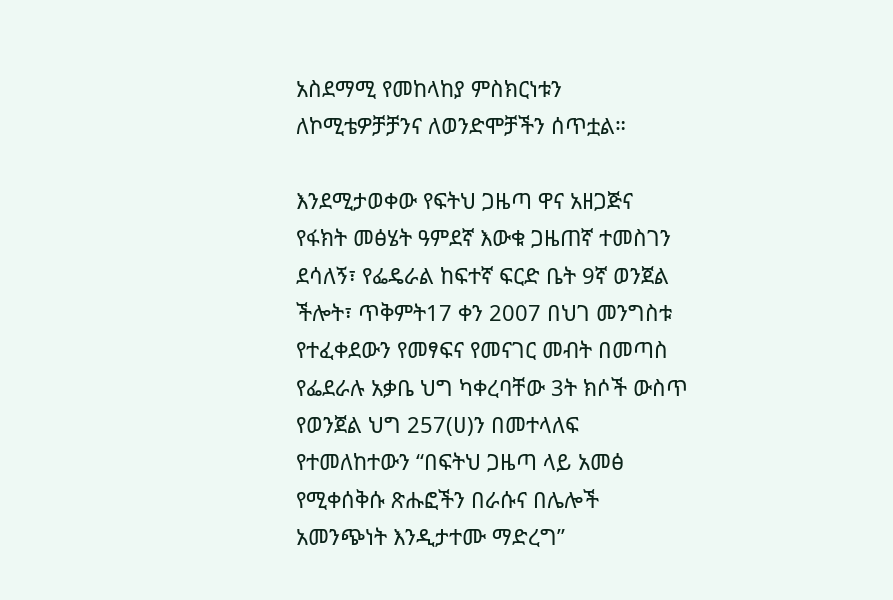አስደማሚ የመከላከያ ምስክርነቱን ለኮሚቴዎቻቻንና ለወንድሞቻችን ሰጥቷል።

እንደሚታወቀው የፍትህ ጋዜጣ ዋና አዘጋጅና የፋክት መፅሄት ዓምደኛ እውቁ ጋዜጠኛ ተመስገን ደሳለኝ፣ የፌዴራል ከፍተኛ ፍርድ ቤት 9ኛ ወንጀል ችሎት፣ ጥቅምት17 ቀን 2007 በህገ መንግስቱ የተፈቀደውን የመፃፍና የመናገር መብት በመጣስ የፌደራሉ አቃቤ ህግ ካቀረባቸው 3ት ክሶች ውስጥ የወንጀል ህግ 257(ሀ)ን በመተላለፍ የተመለከተውን “በፍትህ ጋዜጣ ላይ አመፅ የሚቀሰቅሱ ጽሑፎችን በራሱና በሌሎች አመንጭነት እንዲታተሙ ማድረግ”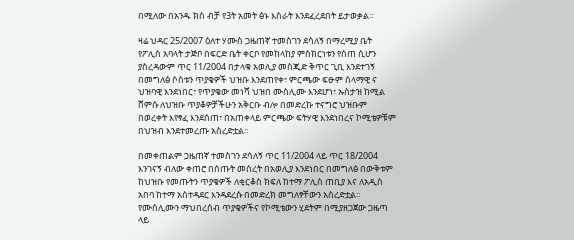በሚለው በአንዱ ክስ ብቻ የ3ት አመት ፅኑ እስራት እንደፈረደበት ይታወቃል።

ዛሬ ህዳር 25/2007 ዕለተ ሃሙስ ጋዜጠኛ ተመስገን ደሳለኝ በማረሚያ ቤት የፖሊስ አባላት ታጅቦ በፍርድ ቤት ቀርቦ የመከላከያ ምስክርነቱን የሰጠ ሲሆን ያስረዳውም ጥር 11/2004 በታላቁ አወሊያ መስጂድ ቅጥር ጊቢ እንደተገኝ በመግለፅ ሶስቱን ጥያቄዎች ህዝቡ እንደጠየቀ፣ ምርጫው ፍፁም ሰላማዊ ና ህዝባዊ እንደነበር፣ የጥያቄው መነሻ ህዝበ ሙስሊሙ እንደሆነ፣ ኡስታዝ ከሚል ሸምሱ ለህዝቡ ጥያቆዎቻችሁን አቅርቡ ብሎ በመድረኩ ተናግሮ ህዝቡም በወረቀት እየፃፈ እንደሰጠ፣ በአጠቀላይ ምርጫው ፍትሃዊ እንደነበረና ኮሚቴዎቹም በህዝብ እንደተመረጡ አስረድቷል።

በመቀጠልም ጋዜጠኛ ተመስገን ደሳለኝ ጥር 11/2004 ላይ ጥር 18/2004 እንገናኝ ብለው ቀጠሮ በሰጡት መሰረት በአወሊያ እንደነበር በመግለፅ በውቅቱም ከህዝቡ የመጡትን ጥያቄዎች ለቂርቆስ ክፍለ ከተማ ፖሊስ ጠቢያ እና ለአዲስ አበባ ከተማ አስተዳደር እንዳደረሱ በመድረክ መግለፃቸውን አስረድቷል። የሙስሊሙን ማህበረሰብ ጥያቄዎችና የኮሚቴውን ሂደትም በሚያዘጋጀው ጋዜጣ ላይ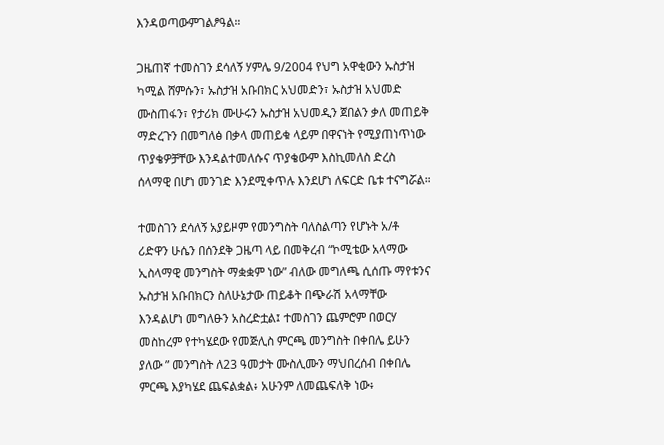እንዳወጣውምገልፆዓል።

ጋዜጠኛ ተመስገን ደሳለኝ ሃምሌ 9/2004 የህግ አዋቂውን ኡስታዝ ካሚል ሸምሱን፣ ኡስታዝ አቡበክር አህመድን፣ ኡስታዝ አህመድ ሙስጠፋን፣ የታሪክ ሙሁሩን ኡስታዝ አህመዲን ጀበልን ቃለ መጠይቅ ማድረጉን በመግለፅ በቃላ መጠይቁ ላይም በዋናነት የሚያጠነጥነው ጥያቄዎቻቸው እንዳልተመለሱና ጥያቄውም እስኪመለስ ድረስ ሰላማዊ በሆነ መንገድ እንደሚቀጥሉ እንደሆነ ለፍርድ ቤቱ ተናግሯል።

ተመስገን ደሳለኝ አያይዞም የመንግስት ባለስልጣን የሆኑት አ/ቶ ሪድዋን ሁሴን በሰንደቅ ጋዜጣ ላይ በመቅረብ “ኮሚቴው አላማው ኢስላማዊ መንግስት ማቋቋም ነው” ብለው መግለጫ ሲሰጡ ማየቱንና ኡስታዝ አቡበክርን ስለሁኔታው ጠይቆት በጭራሽ አላማቸው እንዳልሆነ መግለፁን አስረድቷል፤ ተመስገን ጨምሮም በወርሃ መስከረም የተካሄደው የመጅሊስ ምርጫ መንግስት በቀበሌ ይሁን ያለው ” መንግስት ለ23 ዓመታት ሙስሊሙን ማህበረሰብ በቀበሌ ምርጫ እያካሄደ ጨፍልቋል፥ አሁንም ለመጨፍለቅ ነው፥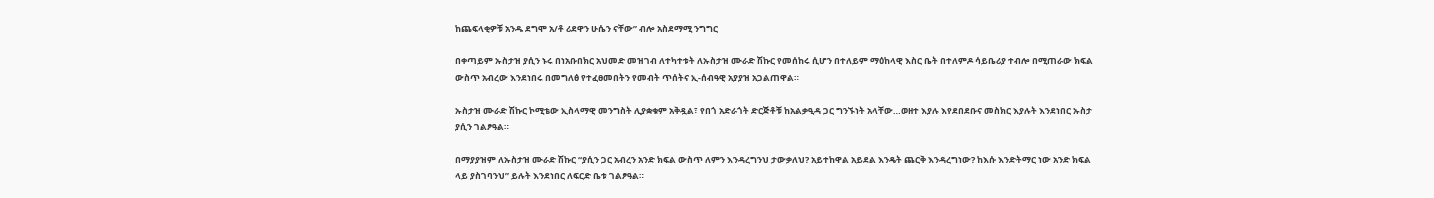ከጨፍላቂዎቹ አንዱ ደግሞ አ/ቶ ሪደዋን ሁሴን ናቸው” ብሎ አስደማሚ ንግግር

በቀጣይም ኡስታዝ ያሲን ኑሩ በነአቡበክር አህመድ መዝገብ ለተካተቱት ለኡስታዝ ሙራድ ሽኩር የመሰከሩ ሲሆን በተለይም ማዕከላዊ እስር ቤት በተለምዶ ሳይቤሪያ ተብሎ በሚጠራው ክፍል ውስጥ አብረው እንደነበሩ በመግለፅ የተፈፀመበትን የመብት ጥሰትና ኢ-ሰብዓዊ አያያዝ አጋልጠዋል።

ኡስታዝ ሙራድ ሽኩር ኮሚቴው ኢስላማዊ መንግስት ሊያቋቁም አቅዷል፣ የበጎ አድራጎት ድርጅቶቹ ከአልቃዒዳ ጋር ግንኙነት አላቸው…ወዘተ እያሉ እየደበደቡና መስክር እያሉት እንደነበር ኡስታ ያሲን ገልፆዓል።

በማያያዝም ለኡስታዝ ሙራድ ሽኩር “ያሲን ጋር አብረን አንድ ክፍል ውስጥ ለምን እንዳረግንህ ታውቃለህ? አይተከዋል አይደል እንዴት ጨርቅ እንዳረግነው? ከእሱ እንድትማር ነው አንድ ክፍል ላይ ያስገባንህ” ይሉት እንደነበር ለፍርድ ቤቱ ገልፆዓል።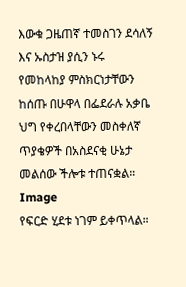እውቁ ጋዜጠኛ ተመስገን ደሳለኝ እና ኡስታዝ ያሲን ኑሩ የመከላከያ ምስክርነታቸውን ከሰጡ በሁዋላ በፌደራሉ አቃቤ ህግ የቀረበላቸውን መስቀለኛ ጥያቄዎች በአስደናቂ ሁኔታ መልሰው ችሎቱ ተጠናቋል።
Image
የፍርድ ሂደቱ ነገም ይቀጥላል።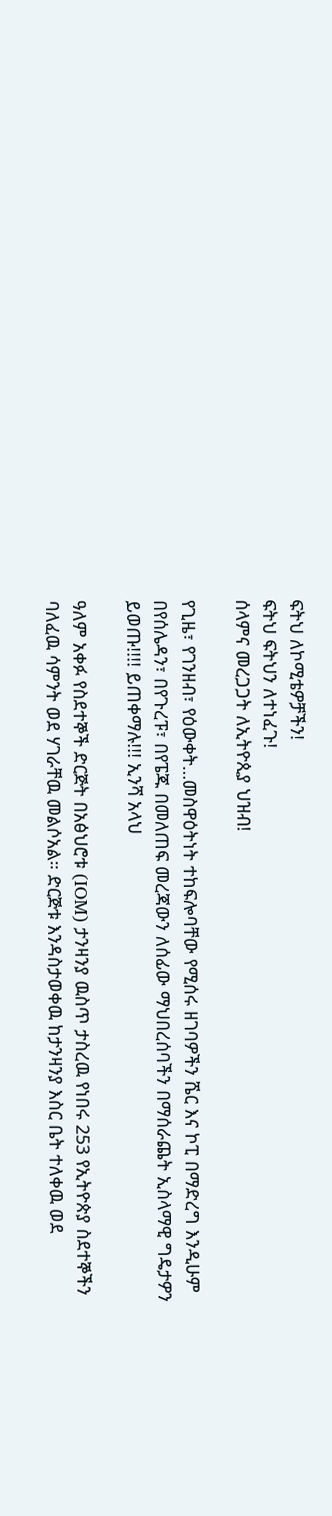ፍትህ ለኮሚቴዎቻችን!
ፍትህ ፍትህን ለተነፈጉ!
ሰላምና መረጋጋት ለኢትዮጲያ ህዝብ!

የጊዜ፣ የገንዘብ፣ የዕውቀት…መስዋዕትነት ተከፍሎባቸው የሚሰሩ ዘገባዎችን ሼር እና ኮፒ በማድረግ እንዲሁም በየሰሌዳን፣ በየጉረፑ፣ በየፔጁ በመለጠፍ መረጃውን ለሰፊው ማህበረሰባችን በማሰራጨት ኢስላማዊ ግዴታዎን ይወጡ!!!! ይጠቀማሉ!!! ኢንሻ አላህ

ዓለም አቀፉ የስደተኞች ድርጅት በአፅህሮቱ (IOM) ታንዛንያ ዉስጥ ታስረዉ የነበሩ 253 የኢትዮጵያ ስደተኞችን ባለፈዉ ሳምንት ወደ ሃገራቸዉ መልሶአል። ድርጅቱ እንዳስታወቀዉ ከታንዛንያ እስር ቤት ተለቀዉ ወደ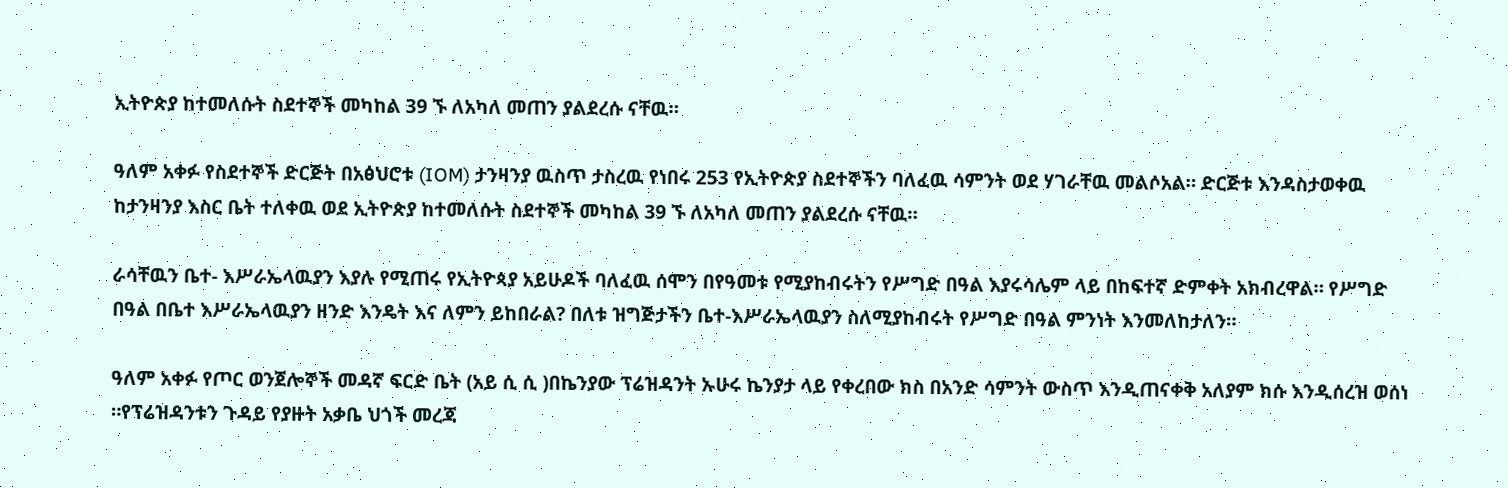ኢትዮጵያ ከተመለሱት ስደተኞች መካከል 39 ኙ ለአካለ መጠን ያልደረሱ ናቸዉ።

ዓለም አቀፉ የስደተኞች ድርጅት በአፅህሮቱ (IOM) ታንዛንያ ዉስጥ ታስረዉ የነበሩ 253 የኢትዮጵያ ስደተኞችን ባለፈዉ ሳምንት ወደ ሃገራቸዉ መልሶአል። ድርጅቱ እንዳስታወቀዉ ከታንዛንያ እስር ቤት ተለቀዉ ወደ ኢትዮጵያ ከተመለሱት ስደተኞች መካከል 39 ኙ ለአካለ መጠን ያልደረሱ ናቸዉ።

ራሳቸዉን ቤተ- እሥራኤላዉያን እያሉ የሚጠሩ የኢትዮጳያ አይሁዶች ባለፈዉ ሰሞን በየዓመቱ የሚያከብሩትን የሥግድ በዓል እያሩሳሌም ላይ በከፍተኛ ድምቀት አክብረዋል። የሥግድ በዓል በቤተ እሥራኤላዉያን ዘንድ እንዴት እና ለምን ይከበራል? በለቱ ዝግጅታችን ቤተ-እሥራኤላዉያን ስለሚያከብሩት የሥግድ በዓል ምንነት እንመለከታለን።

ዓለም አቀፉ የጦር ወንጀሎኞች መዳኛ ፍርድ ቤት (አይ ሲ ሲ )በኬንያው ፕሬዝዳንት ኡሁሩ ኬንያታ ላይ የቀረበው ክስ በአንድ ሳምንት ውስጥ እንዲጠናቀቅ አለያም ክሱ እንዲሰረዝ ወሰነ ።የፕሬዝዳንቱን ጉዳይ የያዙት አቃቤ ህጎች መረጃ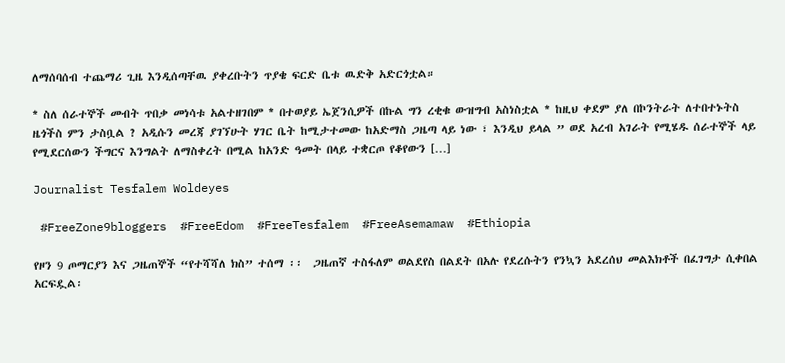ለማሰባሰብ ተጨማሪ ጊዜ እንዲሰጣቸዉ ያቀረቡትን ጥያቄ ፍርድ ቤቱ ዉድቅ አድርጎቷል።

* ስለ ሰራተኞች መብት ጥበቃ መነሳቱ አልተዘገበም * በተወያይ ኤጀንሲዎች በኩል ግን ረቂቁ ውዝግብ አስነስቷል * ከዚህ ቀደም ያለ በኮንትራት ለተበተኑትስ ዜጎችስ ምን ታስቧል ? አዲሱን መረጃ ያገኘሁት ሃገር ቤት ከሚታተመው ከአድማስ ጋዜጣ ላይ ነው ፣ እንዲህ ይላል ” ወደ አረብ አገራት የሚሄዱ ሰራተኞች ላይ የሚደርሰውን ችግርና እንግልት ለማስቀረት በሚል ከአንድ ዓመት በላይ ተቋርጦ የቆየውን […]

Journalist Tesfalem Woldeyes

 #FreeZone9bloggers  #FreeEdom  #FreeTesfalem  #FreeAsemamaw  #Ethiopia

የዞን 9 ጦማርያን እና ጋዜጠኞች “የተሻሻለ ክስ” ተሰማ ፡፡  ጋዜጠኛ ተስፋለም ወልደየስ በልደት በአሉ የደረሱትን የንኳን አደረሰህ መልእክቶች በፈገግታ ሲቀበል አርፍዷል፡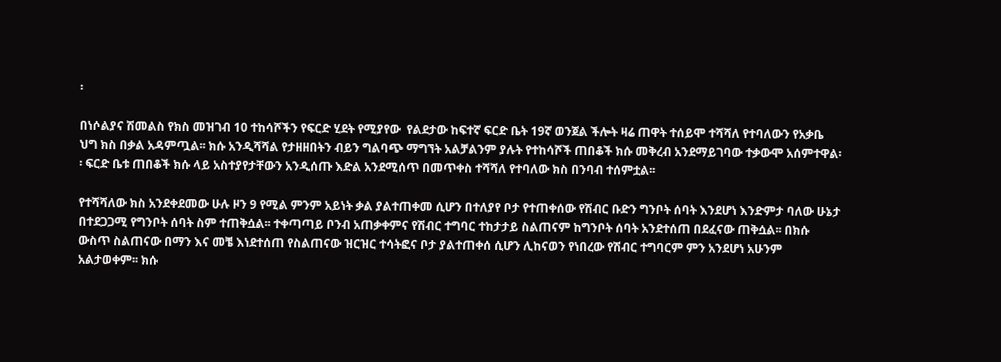፡

በነሶልያና ሽመልስ የክስ መዝገብ 10 ተከሳሾችን የፍርድ ሂደት የሚያየው  የልደታው ከፍተኛ ፍርድ ቤት 19ኛ ወንጀል ችሎት ዛሬ ጠዋት ተሰይሞ ተሻሻለ የተባለውን የአቃቤ ህግ ክስ በቃል አዳምጧል፡፡ ክሱ አንዲሻሻል የታዘዘበትን ብይን ግልባጭ ማግኘት አልቻልንም ያሉት የተከሳሾች ጠበቆች ክሱ መቅረብ አንደማይገባው ተቃውሞ አሰምተዋል፡፡ ፍርድ ቤቱ ጠበቆች ክሱ ላይ አስተያየታቸውን አንዲሰጡ እድል አንደሚሰጥ በመጥቀስ ተሻሻለ የተባለው ክስ በንባብ ተሰምቷል፡፡

የተሻሻለው ክስ አንደቀደመው ሁሉ ዞን 9 የሚል ምንም አይነት ቃል ያልተጠቀመ ሲሆን በተለያየ ቦታ የተጠቀሰው የሽብር ቡድን ግንቦት ሰባት እንደሆነ እንድምታ ባለው ሁኔታ በተደጋጋሚ የግንቦት ሰባት ስም ተጠቅሷል፡፡ ተቀጣጣይ ቦንብ አጠቃቀምና የሽብር ተግባር ተከታታይ ስልጠናም ከግንቦት ሰባት አንደተሰጠ በደፈናው ጠቅሷል፡፡ በክሱ ውስጥ ስልጠናው በማን እና መቼ እነደተሰጠ የስልጠናው ዝርዝር ተሳትፎና ቦታ ያልተጠቀሰ ሲሆን ሊከናወን የነበረው የሽብር ተግባርም ምን አንደሆነ አሁንም አልታወቀም፡፡ ክሱ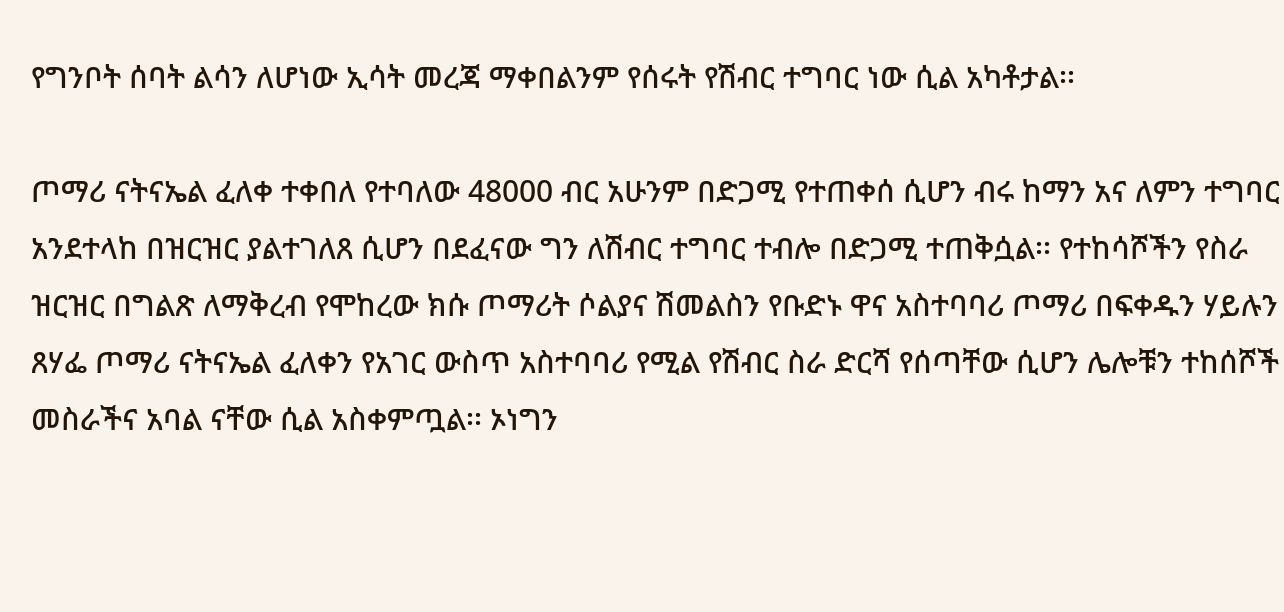የግንቦት ሰባት ልሳን ለሆነው ኢሳት መረጃ ማቀበልንም የሰሩት የሽብር ተግባር ነው ሲል አካቶታል፡፡

ጦማሪ ናትናኤል ፈለቀ ተቀበለ የተባለው 48000 ብር አሁንም በድጋሚ የተጠቀሰ ሲሆን ብሩ ከማን አና ለምን ተግባር አንደተላከ በዝርዝር ያልተገለጸ ሲሆን በደፈናው ግን ለሽብር ተግባር ተብሎ በድጋሚ ተጠቅሷል፡፡ የተከሳሾችን የስራ ዝርዝር በግልጽ ለማቅረብ የሞከረው ክሱ ጦማሪት ሶልያና ሽመልስን የቡድኑ ዋና አስተባባሪ ጦማሪ በፍቀዱን ሃይሉን ጸሃፌ ጦማሪ ናትናኤል ፈለቀን የአገር ውስጥ አስተባባሪ የሚል የሽብር ስራ ድርሻ የሰጣቸው ሲሆን ሌሎቹን ተከሰሾች መስራችና አባል ናቸው ሲል አስቀምጧል፡፡ ኦነግን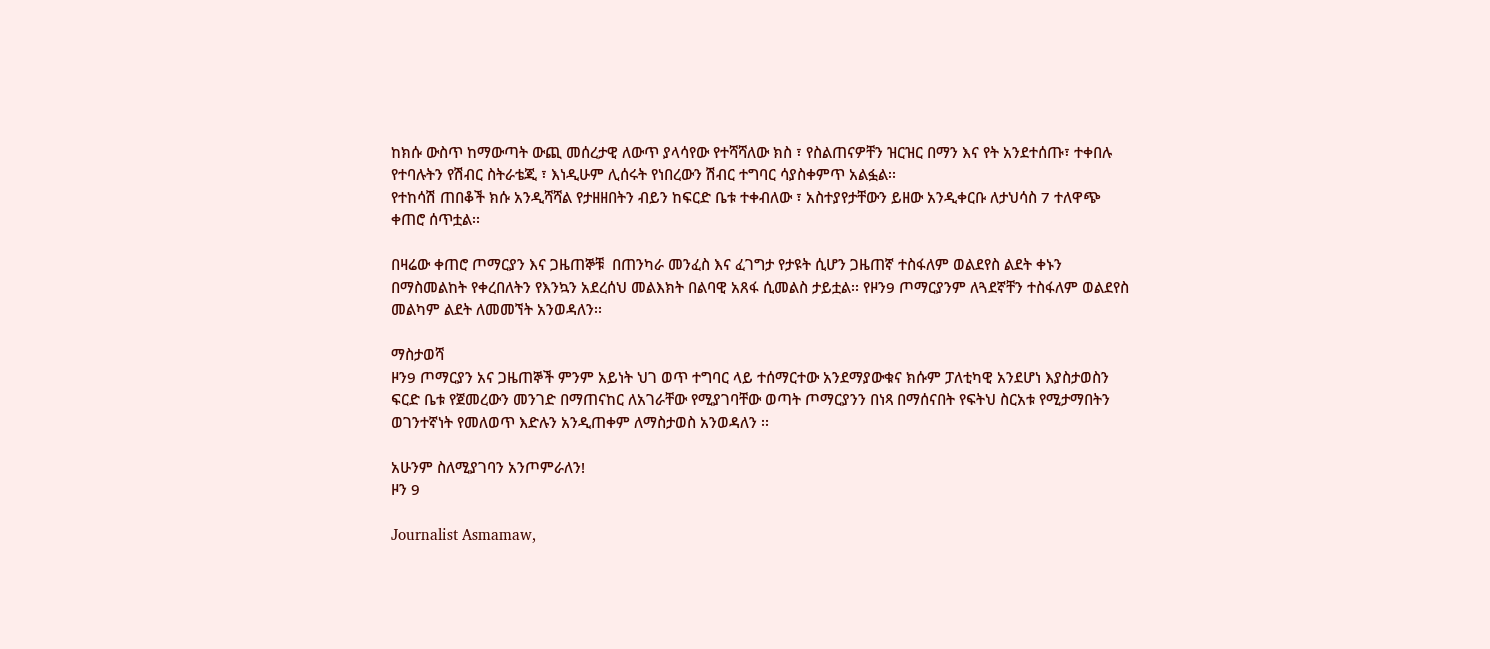ከክሱ ውስጥ ከማውጣት ውጪ መሰረታዊ ለውጥ ያላሳየው የተሻሻለው ክስ ፣ የስልጠናዎቸን ዝርዝር በማን እና የት አንደተሰጡ፣ ተቀበሉ የተባሉትን የሽብር ስትራቴጂ ፣ እነዲሁም ሊሰሩት የነበረውን ሽብር ተግባር ሳያስቀምጥ አልፏል፡፡
የተከሳሽ ጠበቆች ክሱ አንዲሻሻል የታዘዘበትን ብይን ከፍርድ ቤቱ ተቀብለው ፣ አስተያየታቸውን ይዘው አንዲቀርቡ ለታህሳስ 7 ተለዋጭ ቀጠሮ ሰጥቷል፡፡

በዛሬው ቀጠሮ ጦማርያን እና ጋዜጠኞቹ  በጠንካራ መንፈስ እና ፈገግታ የታዩት ሲሆን ጋዜጠኛ ተስፋለም ወልደየስ ልደት ቀኑን በማስመልከት የቀረበለትን የእንኳን አደረሰህ መልእክት በልባዊ አጸፋ ሲመልስ ታይቷል፡፡ የዞን9 ጦማርያንም ለጓደኛቸን ተስፋለም ወልደየስ መልካም ልደት ለመመኘት አንወዳለን፡፡

ማስታወሻ
ዞን9 ጦማርያን አና ጋዜጠኞች ምንም አይነት ህገ ወጥ ተግባር ላይ ተሰማርተው አንደማያውቁና ክሱም ፓለቲካዊ አንደሆነ እያስታወስን ፍርድ ቤቱ የጀመረውን መንገድ በማጠናከር ለአገራቸው የሚያገባቸው ወጣት ጦማርያንን በነጻ በማሰናበት የፍትህ ስርአቱ የሚታማበትን ወገንተኛነት የመለወጥ እድሉን አንዲጠቀም ለማስታወስ አንወዳለን ፡፡

አሁንም ስለሚያገባን አንጦምራለን!
ዞን 9

Journalist Asmamaw,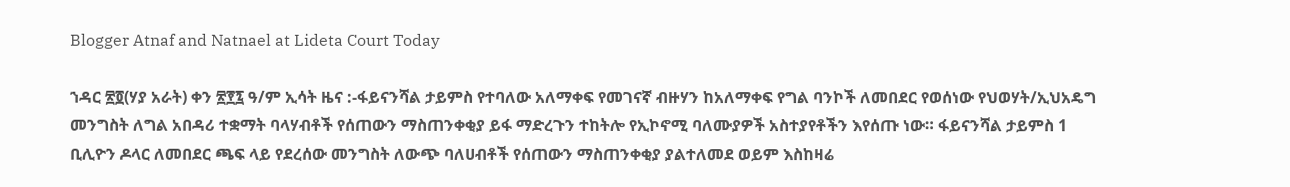Blogger Atnaf and Natnael at Lideta Court Today

ኀዳር ፳፬(ሃያ አራት) ቀን ፳፻፯ ዓ/ም ኢሳት ዜና :-ፋይናንሻል ታይምስ የተባለው አለማቀፍ የመገናኛ ብዙሃን ከአለማቀፍ የግል ባንኮች ለመበደር የወሰነው የህወሃት/ኢህአዴግ መንግስት ለግል አበዳሪ ተቋማት ባላሃብቶች የሰጠውን ማስጠንቀቂያ ይፋ ማድረጉን ተከትሎ የኢኮኖሚ ባለሙያዎች አስተያየቶችን እየሰጡ ነው። ፋይናንሻል ታይምስ 1 ቢሊዮን ዶላር ለመበደር ጫፍ ላይ የደረሰው መንግስት ለውጭ ባለሀብቶች የሰጠውን ማስጠንቀቂያ ያልተለመደ ወይም እስከዛሬ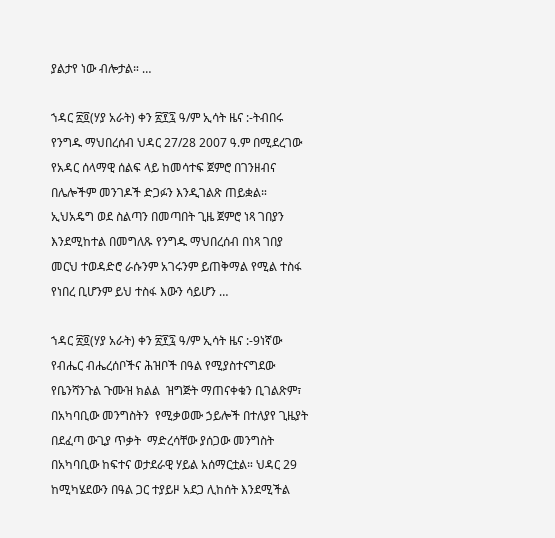ያልታየ ነው ብሎታል። …

ኀዳር ፳፬(ሃያ አራት) ቀን ፳፻፯ ዓ/ም ኢሳት ዜና :-ትብበሩ የንግዱ ማህበረሰብ ህዳር 27/28 2007 ዓ.ም በሚደረገው የአዳር ሰላማዊ ሰልፍ ላይ ከመሳተፍ ጀምሮ በገንዘብና በሌሎችም መንገዶች ድጋፉን እንዲገልጽ ጠይቋል። ኢህአዴግ ወደ ስልጣን በመጣበት ጊዜ ጀምሮ ነጻ ገበያን እንደሚከተል በመግለጹ የንግዱ ማህበረሰብ በነጻ ገበያ መርህ ተወዳድሮ ራሱንም አገሩንም ይጠቅማል የሚል ተስፋ የነበረ ቢሆንም ይህ ተስፋ እውን ሳይሆን …

ኀዳር ፳፬(ሃያ አራት) ቀን ፳፻፯ ዓ/ም ኢሳት ዜና :-9ነኛው የብሔር ብሔረሰቦችና ሕዝቦች በዓል የሚያስተናግደው የቤንሻንጉል ጉሙዝ ክልል  ዝግጅት ማጠናቀቁን ቢገልጽም፣ በአካባቢው መንግስትን  የሚቃወሙ ኃይሎች በተለያየ ጊዜያት በደፈጣ ውጊያ ጥቃት  ማድረሳቸው ያሰጋው መንግስት በአካባቢው ከፍተና ወታደራዊ ሃይል አሰማርቷል። ህዳር 29 ከሚካሄደውን በዓል ጋር ተያይዞ አደጋ ሊከሰት እንደሚችል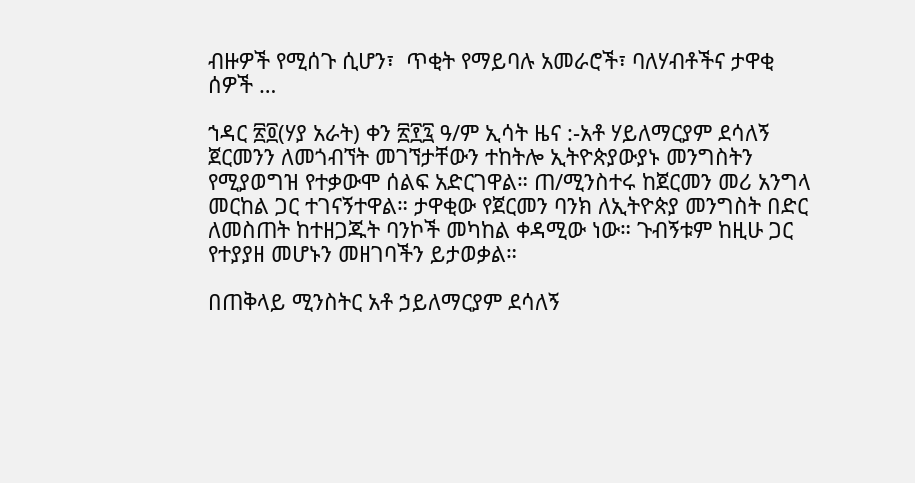ብዙዎች የሚሰጉ ሲሆን፣  ጥቂት የማይባሉ አመራሮች፣ ባለሃብቶችና ታዋቂ ሰዎች …

ኀዳር ፳፬(ሃያ አራት) ቀን ፳፻፯ ዓ/ም ኢሳት ዜና :-አቶ ሃይለማርያም ደሳለኝ ጀርመንን ለመጎብኘት መገኘታቸውን ተከትሎ ኢትዮጵያውያኑ መንግስትን የሚያወግዝ የተቃውሞ ሰልፍ አድርገዋል። ጠ/ሚንስተሩ ከጀርመን መሪ አንግላ መርከል ጋር ተገናኝተዋል። ታዋቂው የጀርመን ባንክ ለኢትዮጵያ መንግስት በድር ለመስጠት ከተዘጋጁት ባንኮች መካከል ቀዳሚው ነው። ጉብኝቱም ከዚሁ ጋር የተያያዘ መሆኑን መዘገባችን ይታወቃል።

በጠቅላይ ሚንስትር አቶ ኃይለማርያም ደሳለኝ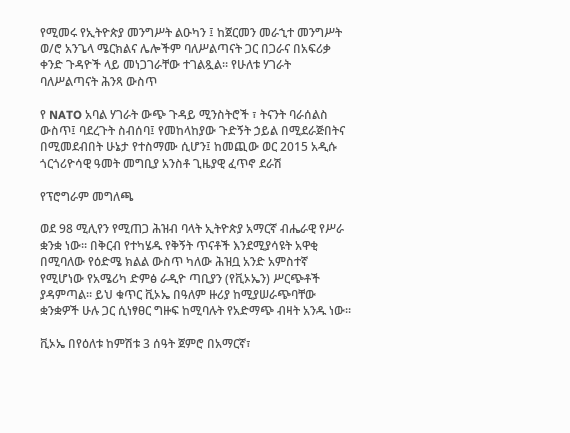የሚመሩ የኢትዮጵያ መንግሥት ልዑካን ፤ ከጀርመን መራኂተ መንግሥት ወ/ሮ አንጌላ ሜርክልና ሌሎችም ባለሥልጣናት ጋር በጋራና በአፍሪቃ ቀንድ ጉዳዮች ላይ መነጋገራቸው ተገልጿል። የሁለቱ ሃገራት ባለሥልጣናት ሕንጻ ውስጥ

የ NATO አባል ሃገራት ውጭ ጉዳይ ሚንስትሮች ፣ ትናንት ባራሰልስ ውስጥ፤ ባደረጉት ስብሰባ፤ የመከላከያው ጉድኝት ኃይል በሚደራጅበትና በሚመደብበት ሁኔታ የተስማሙ ሲሆን፤ ከመጪው ወር 2015 አዲሱ ጎርጎሪዮሳዊ ዓመት መግቢያ አንስቶ ጊዜያዊ ፈጥኖ ደራሽ

የፕሮግራም መግለጫ

ወደ 98 ሚሊየን የሚጠጋ ሕዝብ ባላት ኢትዮጵያ አማርኛ ብሔራዊ የሥራ ቋንቋ ነው፡፡ በቅርብ የተካሄዱ የቅኝት ጥናቶች እንደሚያሳዩት አዋቂ በሚባለው የዕድሜ ክልል ውስጥ ካለው ሕዝቧ አንድ አምስተኛ የሚሆነው የአሜሪካ ድምፅ ራዲዮ ጣቢያን (የቪኦኤን) ሥርጭቶች ያዳምጣል፡፡ ይህ ቁጥር ቪኦኤ በዓለም ዙሪያ ከሚያሠራጭባቸው ቋንቋዎች ሁሉ ጋር ሲነፃፀር ግዙፍ ከሚባሉት የአድማጭ ብዛት አንዱ ነው፡፡

ቪኦኤ በየዕለቱ ከምሽቱ 3 ሰዓት ጀምሮ በአማርኛ፣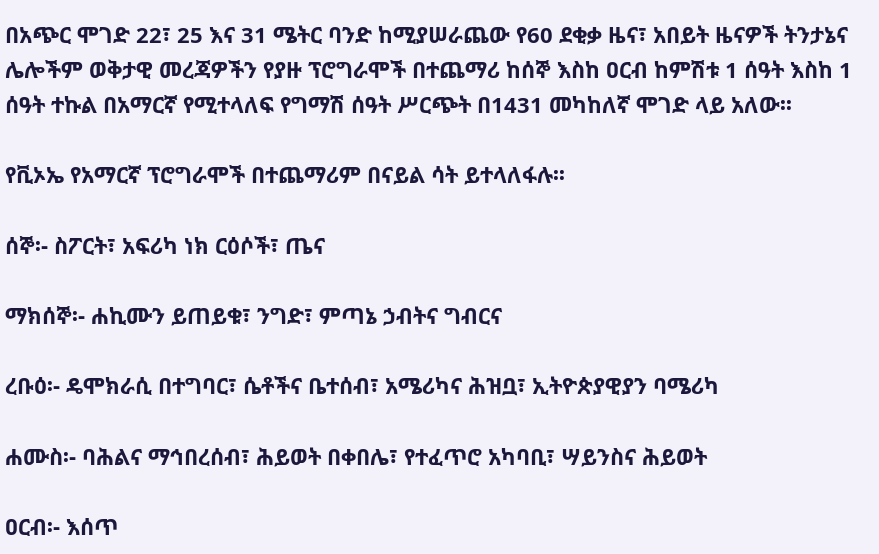በአጭር ሞገድ 22፣ 25 እና 31 ሜትር ባንድ ከሚያሠራጨው የ60 ደቂቃ ዜና፣ አበይት ዜናዎች ትንታኔና ሌሎችም ወቅታዊ መረጃዎችን የያዙ ፕሮግራሞች በተጨማሪ ከሰኞ እስከ ዐርብ ከምሽቱ 1 ሰዓት እስከ 1 ሰዓት ተኩል በአማርኛ የሚተላለፍ የግማሽ ሰዓት ሥርጭት በ1431 መካከለኛ ሞገድ ላይ አለው፡፡

የቪኦኤ የአማርኛ ፕሮግራሞች በተጨማሪም በናይል ሳት ይተላለፋሉ፡፡

ሰኞ፡- ስፖርት፣ አፍሪካ ነክ ርዕሶች፣ ጤና

ማክሰኞ፡- ሐኪሙን ይጠይቁ፣ ንግድ፣ ምጣኔ ኃብትና ግብርና

ረቡዕ፡- ዴሞክራሲ በተግባር፣ ሴቶችና ቤተሰብ፣ አሜሪካና ሕዝቧ፣ ኢትዮጵያዊያን ባሜሪካ

ሐሙስ፡- ባሕልና ማኅበረሰብ፣ ሕይወት በቀበሌ፣ የተፈጥሮ አካባቢ፣ ሣይንስና ሕይወት

ዐርብ፡- እሰጥ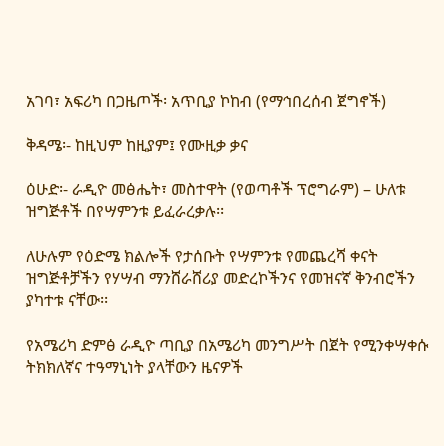አገባ፣ አፍሪካ በጋዜጦች፡ አጥቢያ ኮከብ (የማኅበረሰብ ጀግኖች)

ቅዳሜ፡- ከዚህም ከዚያም፤ የሙዚቃ ቃና

ዕሁድ፡- ራዲዮ መፅሔት፣ መስተዋት (የወጣቶች ፕሮግራም) – ሁለቱ ዝግጅቶች በየሣምንቱ ይፈራረቃሉ፡፡

ለሁሉም የዕድሜ ክልሎች የታሰቡት የሣምንቱ የመጨረሻ ቀናት ዝግጅቶቻችን የሃሣብ ማንሸራሸሪያ መድረኮችንና የመዝናኛ ቅንብሮችን ያካተቱ ናቸው፡፡

የአሜሪካ ድምፅ ራዲዮ ጣቢያ በአሜሪካ መንግሥት በጀት የሚንቀሣቀሱ ትክክለኛና ተዓማኒነት ያላቸውን ዜናዎች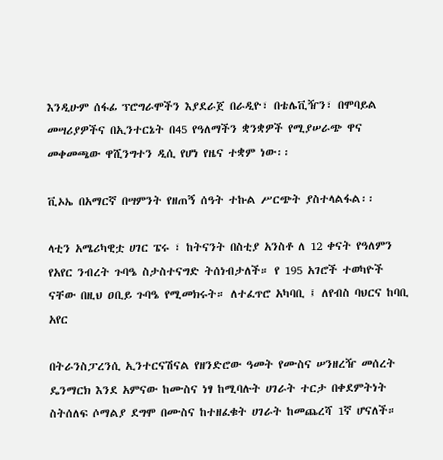እንዲሁም ሰፋፊ ፕሮግራሞችን እያደራጀ በራዲዮ፣ በቴሌቪዥን፣ በሞባይል መሣሪያዎችና በኢንተርኔት በ45 የዓለማችን ቋንቋዎች የሚያሠራጭ ዋና መቀመጫው ዋሺንግተን ዲሲ የሆነ የዜና ተቋም ነው፡፡

ቪኦኤ በአማርኛ በሣምንት የዘጠኝ ሰዓት ተኩል ሥርጭት ያስተላልፋል፡፡

ላቲን አሜሪካዊቷ ሀገር ፔሩ ፣ ከትናንት በስቲያ አንስቶ ለ 12 ቀናት የዓለምን የአየር ንብረት ጉባዔ ስታስተናግድ ትሰነብታለች። የ 195 አገሮች ተወካዮች ናቸው በዚህ ዐቢይ ጉባዔ የሚመክሩት። ለተፈጥሮ አካባቢ ፤ ለየብስ ባህርና ከባቢ አየር

በትራንስፓረንሲ ኢንተርናሽናል የዘንድሮው ዓመት የሙስና ሠንዘረዥ መሰረት ዴንማርክ እንደ አምናው ከሙስና ነፃ ከሚባሉት ሀገራት ተርታ በቀደምትነት ስትሰለፍ ሶማልያ ደግሞ በሙስና ከተዘፈቁት ሀገራት ከመጨረሻ 1ኛ ሆናለች።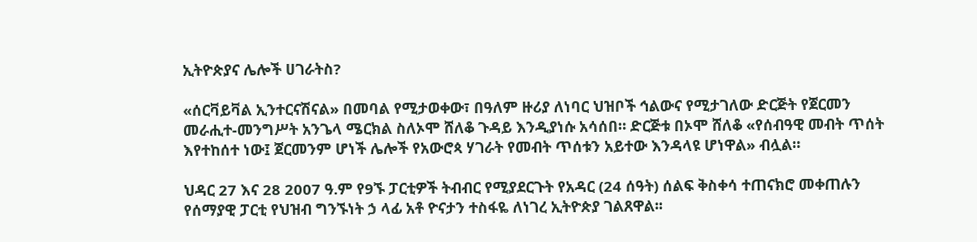ኢትዮጵያና ሌሎች ሀገራትስ?

«ሰርቫይቫል ኢንተርናሽናል» በመባል የሚታወቀው፣ በዓለም ዙሪያ ለነባር ህዝቦች ኅልውና የሚታገለው ድርጅት የጀርመን መራሒተ-መንግሥት አንጌላ ሜርክል ስለኦሞ ሸለቆ ጉዳይ እንዲያነሱ አሳሰበ። ድርጅቱ በኦሞ ሸለቆ «የሰብዓዊ መብት ጥሰት እየተከሰተ ነው፤ ጀርመንም ሆነች ሌሎች የአውሮጳ ሃገራት የመብት ጥሰቱን አይተው እንዳላዩ ሆነዋል» ብሏል።

ህዳር 27 እና 28 2007 ዓ.ም የ9ኙ ፓርቲዎች ትብብር የሚያደርጉት የአዳር (24 ሰዓት) ሰልፍ ቅስቀሳ ተጠናክሮ መቀጠሉን የሰማያዊ ፓርቲ የህዝብ ግንኙነት ኃ ላፊ አቶ ዮናታን ተስፋዬ ለነገረ ኢትዮጵያ ገልጸዋል፡፡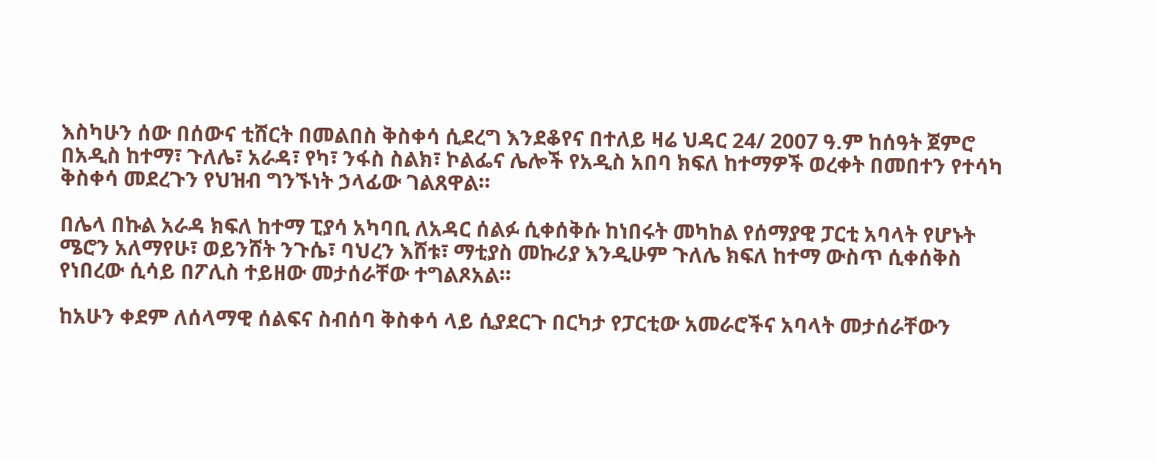እስካሁን ሰው በሰውና ቲሸርት በመልበስ ቅስቀሳ ሲደረግ እንደቆየና በተለይ ዛሬ ህዳር 24/ 2007 ዓ.ም ከሰዓት ጀምሮ በአዲስ ከተማ፣ ጉለሌ፣ አራዳ፣ የካ፣ ንፋስ ስልክ፣ ኮልፌና ሌሎች የአዲስ አበባ ክፍለ ከተማዎች ወረቀት በመበተን የተሳካ ቅስቀሳ መደረጉን የህዝብ ግንኙነት ኃላፊው ገልጸዋል፡፡

በሌላ በኩል አራዳ ክፍለ ከተማ ፒያሳ አካባቢ ለአዳር ሰልፉ ሲቀሰቅሱ ከነበሩት መካከል የሰማያዊ ፓርቲ አባላት የሆኑት ሜሮን አለማየሁ፣ ወይንሸት ንጉሴ፣ ባህረን እሸቱ፣ ማቲያስ መኩሪያ እንዲሁም ጉለሌ ክፍለ ከተማ ውስጥ ሲቀሰቅስ የነበረው ሲሳይ በፖሊስ ተይዘው መታሰራቸው ተግልጾአል፡፡

ከአሁን ቀደም ለሰላማዊ ሰልፍና ስብሰባ ቅስቀሳ ላይ ሲያደርጉ በርካታ የፓርቲው አመራሮችና አባላት መታሰራቸውን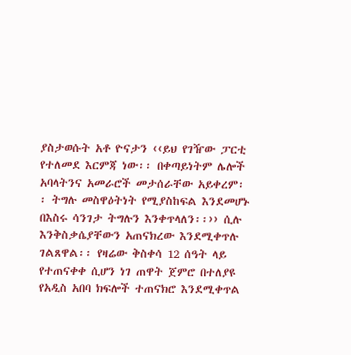ያስታወሱት አቶ ዮናታን ‹‹ይህ የገዥው ፓርቲ የተለመደ እርምጃ ነው፡፡ በቀጣይነትም ሌሎች አባላትንና አመራሮች መታሰራቸው አይቀረም፡፡ ትግሉ መስዋዕትነት የሚያስከፍል እንደመሆኑ በእስሩ ሳንገታ ትግሉን እንቀጥላለን፡፡›› ሲሉ እንቅስቃሴያቸውን አጠናክረው እንደሚቀጥሉ ገልጸዋል፡፡ የዛሬው ቅስቀሳ 12 ሰዓት ላይ የተጠናቀቀ ሲሆን ነገ ጠዋት ጀምሮ በተለያዩ የአዲስ አበባ ክፍሎች ተጠናክሮ እንደሚቀጥል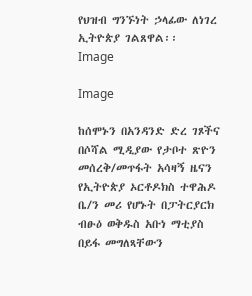የህዝብ ግንኙነት ኃላፊው ለነገረ ኢትዮጵያ ገልጸዋል፡፡
Image

Image

ከሰሞኑን በአንዳንድ ድረ ገጾችና በሶሻል ሚዲያው የታቦተ ጽዮን መሰረቅ/መጥፋት አሳዛኝ ዜናን የኢትዮጵያ ኦርቶዶክስ ተዋሕዶ ቤ/ን መሪ የሆኑት በፓትርያርክ ብፁዕ ወቅዱስ አቡነ ማቲያስ በይፋ መግለጻቸውን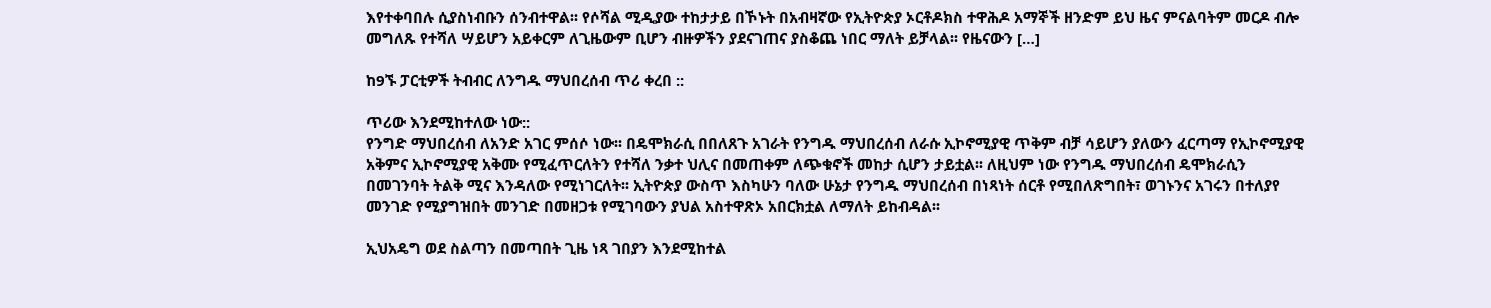እየተቀባበሉ ሲያስነብቡን ሰንብተዋል፡፡ የሶሻል ሚዲያው ተከታታይ በኾኑት በአብዛኛው የኢትዮጵያ ኦርቶዶክስ ተዋሕዶ አማኞች ዘንድም ይህ ዜና ምናልባትም መርዶ ብሎ መግለጹ የተሻለ ሣይሆን አይቀርም ለጊዜውም ቢሆን ብዙዎችን ያደናገጠና ያስቆጨ ነበር ማለት ይቻላል፡፡ የዜናውን […]

ከ9ኙ ፓርቲዎች ትብብር ለንግዱ ማህበረሰብ ጥሪ ቀረበ ::

ጥሪው እንደሚከተለው ነው::
የንግድ ማህበረሰብ ለአንድ አገር ምሰሶ ነው፡፡ በዴሞክራሲ በበለጸጉ አገራት የንግዱ ማህበረሰብ ለራሱ ኢኮኖሚያዊ ጥቅም ብቻ ሳይሆን ያለውን ፈርጣማ የኢኮኖሚያዊ አቅምና ኢኮኖሚያዊ አቅሙ የሚፈጥርለትን የተሻለ ንቃተ ህሊና በመጠቀም ለጭቁኖች መከታ ሲሆን ታይቷል፡፡ ለዚህም ነው የንግዱ ማህበረሰብ ዴሞክራሲን በመገንባት ትልቅ ሚና እንዳለው የሚነገርለት፡፡ ኢትዮጵያ ውስጥ እስካሁን ባለው ሁኔታ የንግዱ ማህበረሰብ በነጻነት ሰርቶ የሚበለጽግበት፣ ወገኑንና አገሩን በተለያየ መንገድ የሚያግዝበት መንገድ በመዘጋቱ የሚገባውን ያህል አስተዋጽኦ አበርክቷል ለማለት ይከብዳል፡፡

ኢህአዴግ ወደ ስልጣን በመጣበት ጊዜ ነጻ ገበያን እንደሚከተል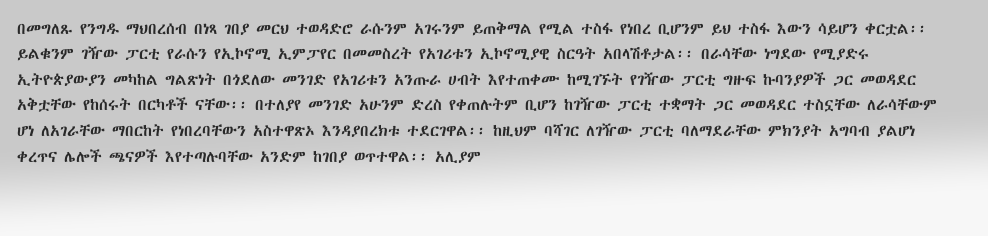በመግለጹ የንግዱ ማህበረሰብ በነጻ ገበያ መርህ ተወዳድሮ ራሱንም አገሩንም ይጠቅማል የሚል ተስፋ የነበረ ቢሆንም ይህ ተስፋ እውን ሳይሆን ቀርቷል፡፡ ይልቁንም ገዥው ፓርቲ የራሱን የኢኮኖሚ ኢምፓየር በመመስረት የአገሪቱን ኢኮኖሚያዊ ስርዓት አበላሽቶታል፡፡ በራሳቸው ነግደው የሚያድሩ ኢትዮጵያውያን መካከል ግልጽነት በጎደለው መንገድ የአገሪቱን አንጡራ ሀብት እየተጠቀሙ ከሚገኙት የገዥው ፓርቲ ግዙፍ ኩባንያዎች ጋር መወዳደር አቅቷቸው የከሰሩት በርካቶች ናቸው፡፡ በተለያየ መንገድ አሁንም ድረስ የቀጠሉትም ቢሆን ከገዥው ፓርቲ ተቋማት ጋር መወዳደር ተስኗቸው ለራሳቸውም ሆነ ለአገራቸው ማበርከት የነበረባቸውን አስተዋጽኦ እንዳያበረክቱ ተደርገዋል፡፡ ከዚህም ባሻገር ለገዥው ፓርቲ ባለማደራቸው ምክንያት አግባብ ያልሆነ ቀረጥና ሌሎች ጫናዎች እየተጣሉባቸው አንድም ከገበያ ወጥተዋል፡፡ አሊያም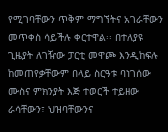የሚገባቸውን ጥቅም ማግኘትና አገራቸውን መጥቀስ ሳይችሉ ቀርተዋል፡፡ በተለያዩ ጊዜያት ለገዥው ፓርቲ መዋጮ እንዲከፍሉ ከመጠየቃቸውም በላይ ስርዓቱ ባነገሰው ሙስና ምክንያት እጅ ተወርች ተይዘው ራሳቸውን፣ ህዝባቸውንና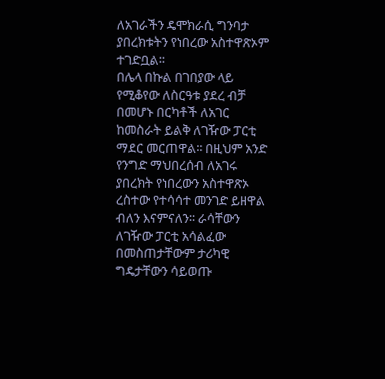ለአገራችን ዴሞክራሲ ግንባታ ያበረክቱትን የነበረው አስተዋጽኦም ተገድቧል፡፡
በሌላ በኩል በገበያው ላይ የሚቆየው ለስርዓቱ ያደረ ብቻ በመሆኑ በርካቶች ለአገር ከመስራት ይልቅ ለገዥው ፓርቲ ማደር መርጠዋል፡፡ በዚህም አንድ የንግድ ማህበረሰብ ለአገሩ ያበረክት የነበረውን አስተዋጽኦ ረስተው የተሳሳተ መንገድ ይዘዋል ብለን እናምናለን፡፡ ራሳቸውን ለገዥው ፓርቲ አሳልፈው በመስጠታቸውም ታሪካዊ ግዴታቸውን ሳይወጡ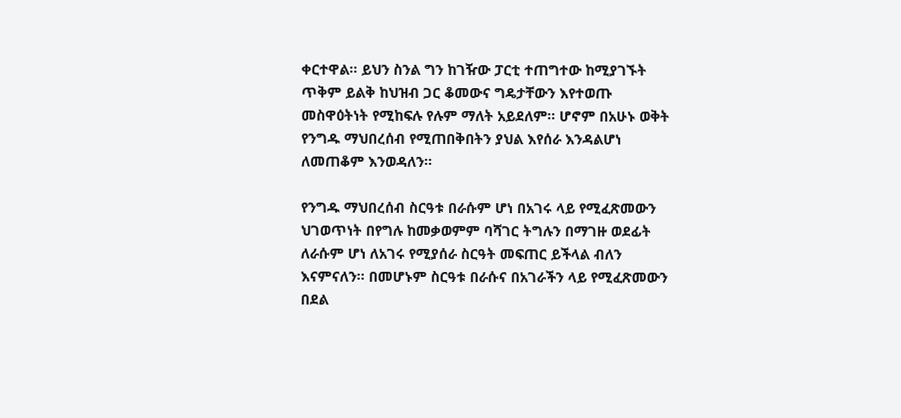ቀርተዋል፡፡ ይህን ስንል ግን ከገዥው ፓርቲ ተጠግተው ከሚያገኙት ጥቅም ይልቅ ከህዝብ ጋር ቆመውና ግዴታቸውን እየተወጡ መስዋዕትነት የሚከፍሉ የሉም ማለት አይደለም፡፡ ሆኖም በአሁኑ ወቅት የንግዱ ማህበረሰብ የሚጠበቅበትን ያህል እየሰራ እንዳልሆነ ለመጠቆም እንወዳለን፡፡

የንግዱ ማህበረሰብ ስርዓቱ በራሱም ሆነ በአገሩ ላይ የሚፈጽመውን ህገወጥነት በየግሉ ከመቃወምም ባሻገር ትግሉን በማገዙ ወደፊት ለራሱም ሆነ ለአገሩ የሚያሰራ ስርዓት መፍጠር ይችላል ብለን እናምናለን፡፡ በመሆኑም ስርዓቱ በራሱና በአገራችን ላይ የሚፈጽመውን በደል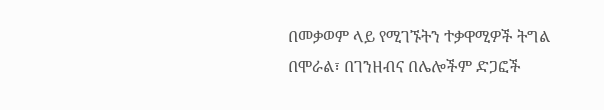በመቃወም ላይ የሚገኙትን ተቃዋሚዎች ትግል በሞራል፣ በገንዘብና በሌሎችም ድጋፎች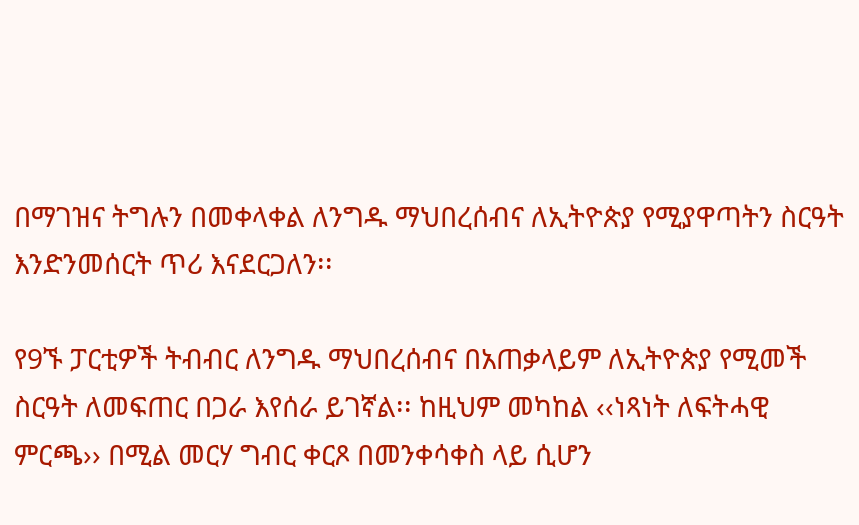በማገዝና ትግሉን በመቀላቀል ለንግዱ ማህበረሰብና ለኢትዮጵያ የሚያዋጣትን ስርዓት እንድንመሰርት ጥሪ እናደርጋለን፡፡

የ9ኙ ፓርቲዎች ትብብር ለንግዱ ማህበረሰብና በአጠቃላይም ለኢትዮጵያ የሚመች ስርዓት ለመፍጠር በጋራ እየሰራ ይገኛል፡፡ ከዚህም መካከል ‹‹ነጻነት ለፍትሓዊ ምርጫ›› በሚል መርሃ ግብር ቀርጾ በመንቀሳቀስ ላይ ሲሆን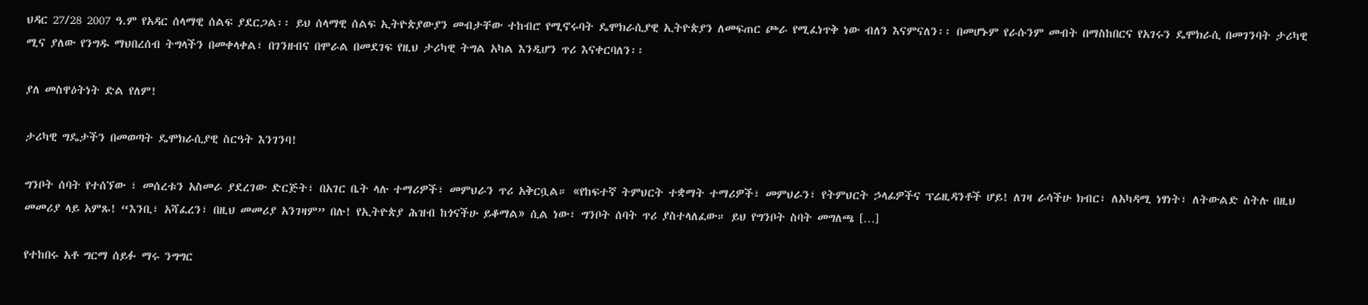ህዳር 27/28 2007 ዓ.ም የአዳር ሰላማዊ ሰልፍ ያደርጋል፡፡ ይህ ሰላማዊ ሰልፍ ኢትዮጵያውያን መብታቸው ተከብሮ የሚኖሩባት ዴሞክራሲያዊ ኢትዮጵያን ለመፍጠር ጮራ የሚፈነጥቅ ነው ብለን እናምናለን፡፡ በመሆኑም የራሱንም መብት በማስከበርና የአገሩን ዴሞክራሲ በመገንባት ታሪካዊ ሚና ያለው የንግዱ ማህበረሰብ ትግላችን በመቀላቀል፣ በገንዘብና በሞራል በመደገፍ የዚህ ታሪካዊ ትግል አካል እንዲሆን ጥሪ እናቀርባለን፡፡

ያለ መስዋዕትነት ድል የለም!

ታሪካዊ ግዴታችን በመወጣት ዴሞክራሲያዊ ስርዓት እንገንባ!

ግንቦት ሰባት የተሰኘው ፣ መሰረቱን አስመራ ያደረገው ድርጅት፣ በአገር ቤት ላሉ ተማሪዎች፣ መምህራን ጥሪ አቅርቧል። «የከፍተኛ ትምህርት ተቋማት ተማሪዎች፣ መምህራን፣ የትምህርት ኃላፊዎችና ፕሬዚዳንቶች ሆይ! ለገዛ ራሳችሁ ክብር፣ ለአካዳሚ ነፃነት፣ ለትውልድ ስትሉ በዚህ መመሪያ ላይ አምጹ! “እንቢ፣ አሻፈረን፣ በዚህ መመሪያ አንገዛም” በሉ! የኢትዮጵያ ሕዝብ ከጎናችሁ ይቆማል» ሲል ነው፣ ግንቦት ሰባት ጥሪ ያስተላለፈው። ይህ የግንቦት ስባት መግለጫ […]

የተከበሩ አቶ ግርማ ሰይፉ ማሩ ንግግር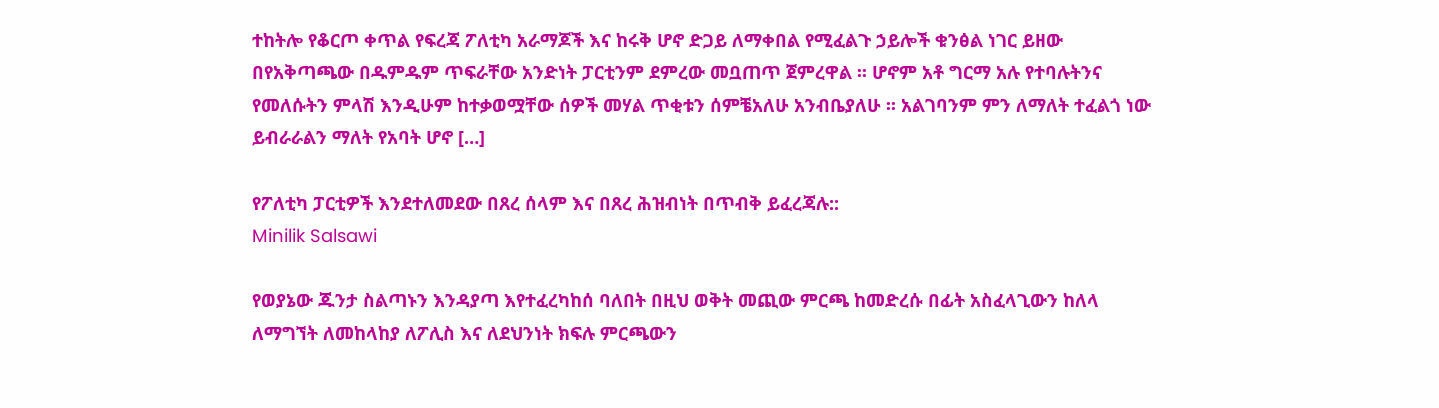ተከትሎ የቆርጦ ቀጥል የፍረጃ ፖለቲካ አራማጆች እና ከሩቅ ሆኖ ድጋይ ለማቀበል የሚፈልጉ ኃይሎች ቁንፅል ነገር ይዘው በየአቅጣጫው በዱምዱም ጥፍራቸው አንድነት ፓርቲንም ደምረው መቧጠጥ ጀምረዋል ፡፡ ሆኖም አቶ ግርማ አሉ የተባሉትንና የመለሱትን ምላሽ እንዲሁም ከተቃወሟቸው ሰዎች መሃል ጥቂቱን ሰምቼአለሁ አንብቤያለሁ ፡፡ አልገባንም ምን ለማለት ተፈልጎ ነው ይብራራልን ማለት የአባት ሆኖ […]

የፖለቲካ ፓርቲዎች እንደተለመደው በጸረ ሰላም እና በጸረ ሕዝብነት በጥብቅ ይፈረጃሉ::
Minilik Salsawi

የወያኔው ጁንታ ስልጣኑን እንዳያጣ እየተፈረካከሰ ባለበት በዚህ ወቅት መጪው ምርጫ ከመድረሱ በፊት አስፈላጊውን ከለላ ለማግኘት ለመከላከያ ለፖሊስ እና ለደህንነት ክፍሉ ምርጫውን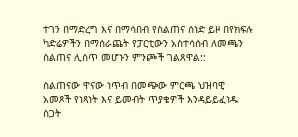ተገን በማድረግ እና በማሳበብ የስልጠና ሰነድ ይዞ በየክፍሉ ካድሬዎችን በማሰራጨት የፓርቲውን አስተሳሰብ ለመጫን ስልጠና ሊሰጥ መሆኑን ምንጮች ገልጸዋል::

ስልጠናው ዋናው ነጥብ በመጭው ምርጫ ህዝባዊ አመጾች የነጻነት እና ይመብት ጥያቄዎች እንዳይይፈነዱ ስጋት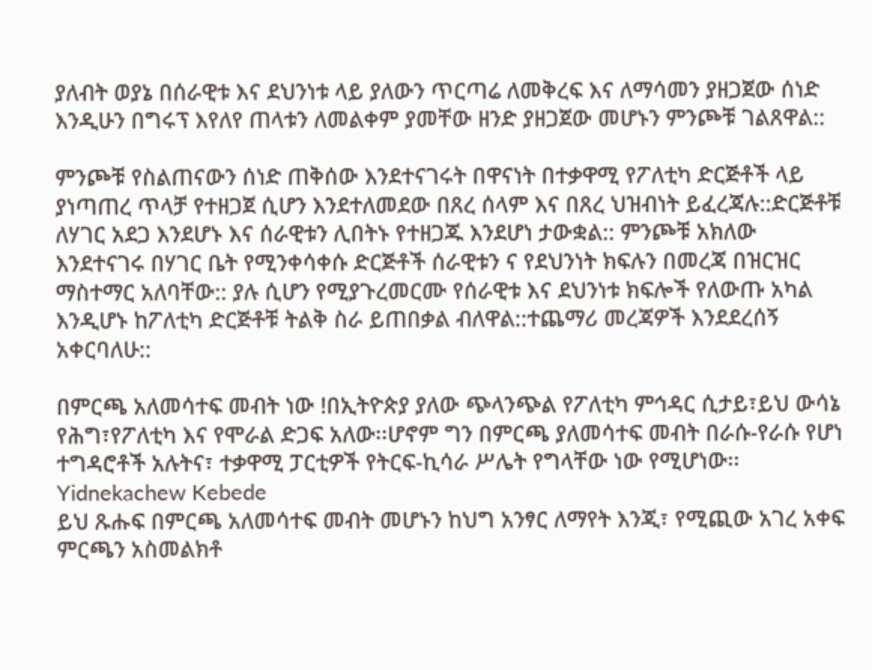ያለብት ወያኔ በሰራዊቱ እና ደህንነቱ ላይ ያለውን ጥርጣሬ ለመቅረፍ እና ለማሳመን ያዘጋጀው ሰነድ እንዲሁን በግሩፕ እየለየ ጠላቱን ለመልቀም ያመቸው ዘንድ ያዘጋጀው መሆኑን ምንጮቹ ገልጸዋል::

ምንጮቹ የስልጠናውን ሰነድ ጠቅሰው እንደተናገሩት በዋናነት በተቃዋሚ የፖለቲካ ድርጅቶች ላይ ያነጣጠረ ጥላቻ የተዘጋጀ ሲሆን እንደተለመደው በጸረ ሰላም እና በጸረ ህዝብነት ይፈረጃሉ::ድርጅቶቹ ለሃገር አደጋ እንደሆኑ እና ሰራዊቱን ሊበትኑ የተዘጋጁ እንደሆነ ታውቋል:: ምንጮቹ አክለው እንደተናገሩ በሃገር ቤት የሚንቀሳቀሱ ድርጅቶች ሰራዊቱን ና የደህንነት ክፍሉን በመረጃ በዝርዝር ማስተማር አለባቸው:: ያሉ ሲሆን የሚያጉረመርሙ የሰራዊቱ እና ደህንነቱ ክፍሎች የለውጡ አካል እንዲሆኑ ከፖለቲካ ድርጅቶቹ ትልቅ ስራ ይጠበቃል ብለዋል::ተጨማሪ መረጃዎች እንደደረሰኝ አቀርባለሁ::

በምርጫ አለመሳተፍ መብት ነው !በኢትዮጵያ ያለው ጭላንጭል የፖለቲካ ምኅዳር ሲታይ፣ይህ ውሳኔ የሕግ፣የፖለቲካ እና የሞራል ድጋፍ አለው፡፡ሆኖም ግን በምርጫ ያለመሳተፍ መብት በራሱ-የራሱ የሆነ ተግዳሮቶች አሉትና፣ ተቃዋሚ ፓርቲዎች የትርፍ-ኪሳራ ሥሌት የግላቸው ነው የሚሆነው፡፡
Yidnekachew Kebede
ይህ ጹሑፍ በምርጫ አለመሳተፍ መብት መሆኑን ከህግ አንፃር ለማየት እንጂ፣ የሚጪው አገረ አቀፍ ምርጫን አስመልክቶ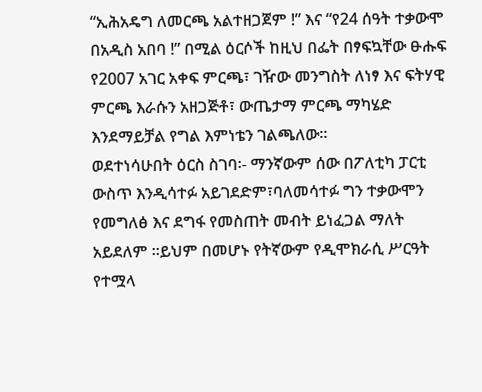“ኢሕአዴግ ለመርጫ አልተዘጋጀም !” እና “የ24 ሰዓት ተቃውሞ በአዲስ አበባ !” በሚል ዕርሶች ከዚህ በፌት በፃፍኳቸው ፁሑፍ የ2007 አገር አቀፍ ምርጫ፣ ገዥው መንግስት ለነፃ እና ፍትሃዊ ምርጫ እራሱን አዘጋጅቶ፣ ውጤታማ ምርጫ ማካሄድ እንደማይቻል የግል እምነቴን ገልጫለው፡፡
ወደተነሳሁበት ዕርስ ስገባ፡- ማንኛውም ሰው በፖለቲካ ፓርቲ ውስጥ እንዲሳተፉ አይገደድም፣ባለመሳተፉ ግን ተቃውሞን የመግለፅ እና ደግፋ የመስጠት መብት ይነፈጋል ማለት አይደለም ፡፡ይህም በመሆኑ የትኛውም የዲሞክራሲ ሥርዓት የተሟላ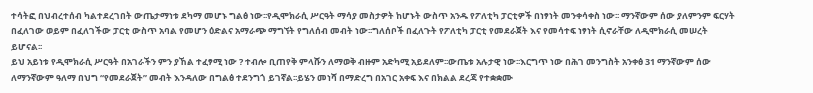ተሳትፎ በህብረተሰብ ካልተደረገበት ውጤታማነቱ ደካማ መሆኑ ግልፅ ነው፡፡የዲሞክራሲ ሥርዓት ማሳያ መስታዎት ከሆኑት ውስጥ አንዱ የፖለቲካ ፓርቲዎች በነፃነት መንቀሳቀስ ነው፡፡ ማንኛውም ሰው ያለምንም ፍርሃት በፈለገው ወይም በፈለገችው ፓርቲ ውስጥ አባል የመሆን ዕድልና አማራጭ ማግኘት የግለሰብ መብት ነው፡፡ግለሰቦች በፈለጉት የፖለቲካ ፓርቲ የመደራጀት እና የመሳተፍ ነፃነት ሲኖራቸው ለዲሞክራሲ መሠረት ይሆናል፡፡
ይህ አይነቱ የዲሞክራሲ ሥርዓት በአገራችን ምን ያኸል ተፈፃሚ ነው ? ተብሎ ቢጠየቅ ምላሹን ለማወቅ ብዙም አድካሚ አይደለም፡፡ውጤቱ አሉታዊ ነው፡፡እርግጥ ነው በሕገ መንግስት አንቀፅ 31 ማንኛውም ሰው ለማንኛውም ዓለማ በህግ “የመደራጀት” መብት እንዳለው በግልፅ ተደንግጎ ይገኛል፡፡ይሄን መነሻ በማድረግ በአገር አቀፍ እና በክልል ደረጃ የተቋቋሙ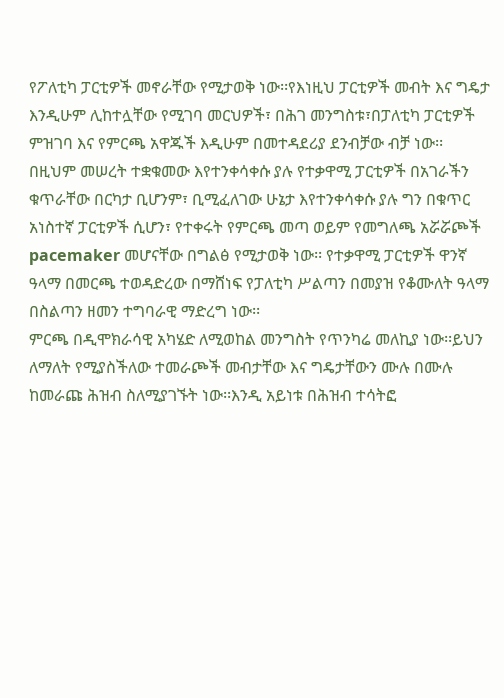የፖለቲካ ፓርቲዎች መኖራቸው የሚታወቅ ነው፡፡የእነዚህ ፓርቲዎች መብት እና ግዴታ እንዲሁም ሊከተሏቸው የሚገባ መርህዎች፣ በሕገ መንግስቱ፣በፓለቲካ ፓርቲዎች ምዝገባ እና የምርጫ አዋጁች እዲሁም በመተዳደሪያ ደንብቻው ብቻ ነው፡፡
በዚህም መሠረት ተቋቁመው እየተንቀሳቀሱ ያሉ የተቃዋሚ ፓርቲዎች በአገራችን ቁጥራቸው በርካታ ቢሆንም፣ ቢሚፈለገው ሁኔታ እየተንቀሳቀሱ ያሉ ግን በቁጥር አነስተኛ ፓርቲዎች ሲሆን፣ የተቀሩት የምርጫ መጣ ወይም የመግለጫ አሯሯጮች pacemaker መሆናቸው በግልፅ የሚታወቅ ነው፡፡ የተቃዋሚ ፓርቲዎች ዋንኛ ዓላማ በመርጫ ተወዳድረው በማሸነፍ የፓለቲካ ሥልጣን በመያዝ የቆሙለት ዓላማ በስልጣን ዘመን ተግባራዊ ማድረግ ነው፡፡
ምርጫ በዲሞክራሳዊ አካሄድ ለሚወከል መንግስት የጥንካሬ መለኪያ ነው፡፡ይህን ለማለት የሚያስችለው ተመራጮች መብታቸው እና ግዴታቸውን ሙሉ በሙሉ ከመራጩ ሕዝብ ስለሚያገኙት ነው፡፡እንዲ አይነቱ በሕዝብ ተሳትፎ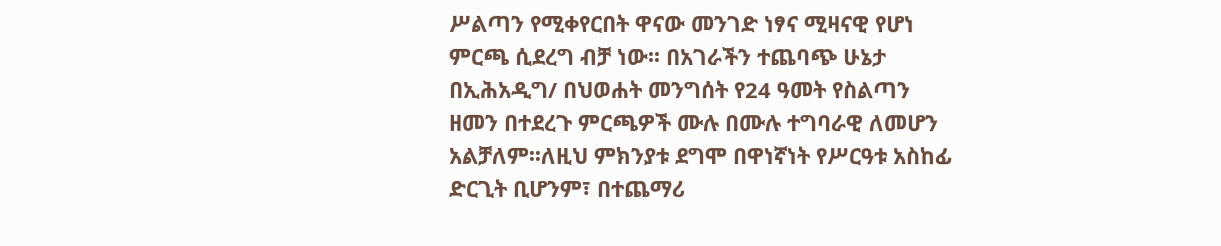ሥልጣን የሚቀየርበት ዋናው መንገድ ነፃና ሚዛናዊ የሆነ ምርጫ ሲደረግ ብቻ ነው፡፡ በአገራችን ተጨባጭ ሁኔታ በኢሕአዲግ/ በህወሐት መንግሰት የ24 ዓመት የስልጣን ዘመን በተደረጉ ምርጫዎች ሙሉ በሙሉ ተግባራዊ ለመሆን አልቻለም፡፡ለዚህ ምክንያቱ ደግሞ በዋነኛነት የሥርዓቱ አስከፊ ድርጊት ቢሆንም፣ በተጨማሪ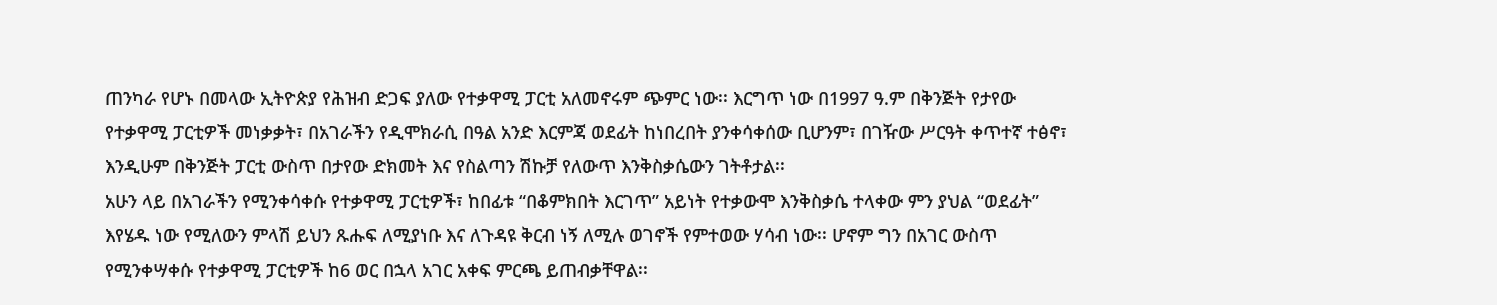ጠንካራ የሆኑ በመላው ኢትዮጵያ የሕዝብ ድጋፍ ያለው የተቃዋሚ ፓርቲ አለመኖሩም ጭምር ነው፡፡ እርግጥ ነው በ1997 ዓ.ም በቅንጅት የታየው የተቃዋሚ ፓርቲዎች መነቃቃት፣ በአገራችን የዲሞክራሲ በዓል አንድ እርምጃ ወደፊት ከነበረበት ያንቀሳቀሰው ቢሆንም፣ በገዥው ሥርዓት ቀጥተኛ ተፅኖ፣ እንዲሁም በቅንጅት ፓርቲ ውስጥ በታየው ድክመት እና የስልጣን ሽኩቻ የለውጥ እንቅስቃሴውን ገትቶታል፡፡
አሁን ላይ በአገራችን የሚንቀሳቀሱ የተቃዋሚ ፓርቲዎች፣ ከበፊቱ “በቆምክበት እርገጥ” አይነት የተቃውሞ እንቅስቃሴ ተላቀው ምን ያህል “ወደፊት” እየሄዱ ነው የሚለውን ምላሽ ይህን ጹሑፍ ለሚያነቡ እና ለጉዳዩ ቅርብ ነኝ ለሚሉ ወገኖች የምተወው ሃሳብ ነው፡፡ ሆኖም ግን በአገር ውስጥ የሚንቀሣቀሱ የተቃዋሚ ፓርቲዎች ከ6 ወር በኋላ አገር አቀፍ ምርጫ ይጠብቃቸዋል፡፡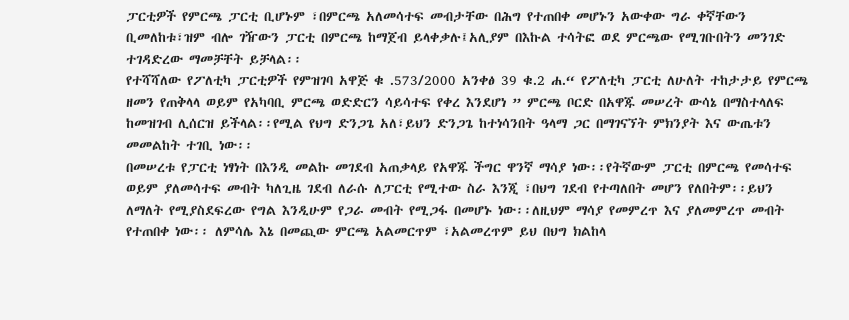ፓርቲዎች የምርጫ ፓርቲ ቢሆኑም ፣በምርጫ አለመሳተፍ መብታቸው በሕግ የተጠበቀ መሆኑን አውቀው ግራ ቀኛቸውን ቢመለከቱ፣ዝም ብሎ ገዥውን ፓርቲ በምርጫ ከማጀብ ይላቀቃሉ፤አሊያም በእኩል ተሳትፎ ወደ ምርጫው የሚገቡበትን መንገድ ተገዳድረው ማመቻቸት ይቻላል፡፡
የተሻሻለው የፖለቲካ ፓርቲዎች የምዝገባ አዋጅ ቁ .573/2000 አንቀፅ 39 ቁ.2 ሐ.“ የፖለቲካ ፓርቲ ለሁለት ተከታታይ የምርጫ ዘመን የጠቅላላ ወይም የአካባቢ ምርጫ ወድድርን ሳይሳተፍ የቀረ እንደሆነ ” ምርጫ ቦርድ በአዋጁ መሠረት ውሳኔ በማስተላለፍ ከመዝገብ ሊሰርዝ ይችላል፡፡የሚል የህግ ድንጋጌ አለ፣ይህን ድንጋጌ ከተነሳንበት ዓላማ ጋር በማገናኘት ምክንያት እና ውጤቱን መመልከት ተገቢ ነው፡፡
በመሠረቱ የፓርቲ ነፃነት በእንዲ መልኩ መገደብ አጠቃላይ የአዋጁ ችግር ዋንኛ ማሳያ ነው፡፡የትኛውም ፓርቲ በምርጫ የመሳተፍ ወይም ያለመሳተፍ መብት ካለጊዜ ገደብ ለራሱ ለፓርቲ የሚተው ስራ እንጂ ፣በህግ ገደብ የተጣለበት መሆን የለበትም፡፡ይህን ለማለት የሚያስደፍረው የግል እንዲሁም የጋራ መብት የሚጋፋ በመሆኑ ነው፡፡ለዚህም ማሳያ የመምረጥ እና ያለመምረጥ መብት የተጠበቀ ነው፡፡ ለምሳሌ እኔ በመጪው ምርጫ አልመርጥም ፣አልመረጥም ይህ በህግ ክልከላ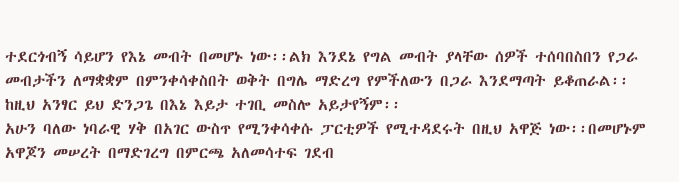ተደርጎብኝ ሳይሆን የእኔ መብት በመሆኑ ነው፡፡ልክ እንደኔ የግል መብት ያላቸው ሰዎች ተሰባበስበን የጋራ መብታችን ለማቋቋም በምንቀሳቀስበት ወቅት በግሌ ማድረግ የምችለውን በጋራ እንደማጣት ይቆጠራል፡፡ከዚህ አንፃር ይህ ድንጋጌ በእኔ እይታ ተገቢ መስሎ አይታየኝም፡፡
አሁን ባለው ነባራዊ ሃቅ በአገር ውስጥ የሚንቀሳቀሱ ፓርቲዎች የሚተዳደሩት በዚህ አዋጅ ነው፡፡በመሆኑም አዋጆን መሠረት በማድገረግ በምርጫ አለመሳተፍ ገደብ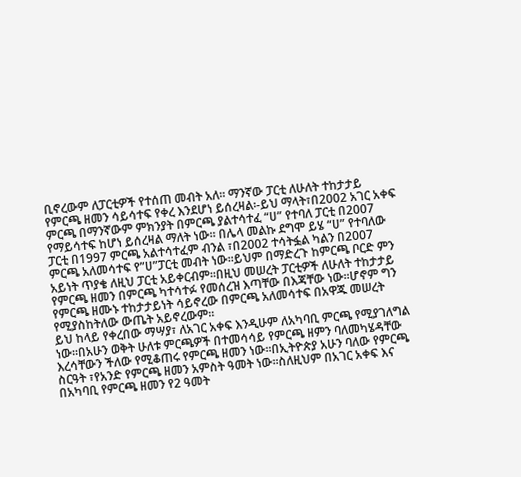ቢኖረውም ለፓርቲዎች የተሰጠ መብት አለ፡፡ ማንኛው ፓርቲ ለሁለት ተከታታይ የምርጫ ዘመን ሳይሳተፍ የቀረ እንደሆነ ይሰረዛል፡-ይህ ማላት፣በ2002 አገር አቀፍ ምርጫ በማንኛውም ምክንያት በምርጫ ያልተሳተፈ “ሀ” የተባለ ፓርቲ በ2007 የማይሳተፍ ከሆነ ይሰረዛል ማለት ነው፡፡ በሌላ መልኩ ደግሞ ይሄ “ሀ” የተባለው ፓርቲ በ1997 ምርጫ አልተሳተፈም ብንል ፣በ2002 ተሳትፏል ካልን በ2007 ምርጫ አለመሳተፍ የ”ሀ”ፓርቲ መብት ነው፡፡ይህም በማድረጉ ከምርጫ ቦርድ ምን አይነት ጥያቄ ለዚህ ፓርቲ አይቀርብም፡፡በዚህ መሠረት ፓርቲዎች ለሁለት ተከታታይ የምርጫ ዘመን በምርጫ ካተሳተፉ የመሰረዝ እጣቸው በእጃቸው ነው፡፡ሆኖም ግን የምርጫ ዘሙኑ ተከታታይነት ሳይኖረው በምርጫ አለመሳተፍ በአዋጁ መሠረት የሚያስከትለው ውጤት አይኖረውም፡፡
ይህ ከላይ የቀረበው ማሣያ፣ ለአገር አቀፍ እንዲሁም ለአካባቢ ምርጫ የሚያገለግል ነው፡፡በአሁን ወቅት ሁለቱ ምርጫዎች በተመሳሳይ የምርጫ ዘምን ባለመካሄዳቸው እረሳቸውን ችለው የሚቆጠሩ የምርጫ ዘመን ነው፡፡በኢትዮጵያ አሁን ባለው የምርጫ ስርዓት ፣የአንድ የምርጫ ዘመን አምስት ዓመት ነው፡፡ስለዚህም በአገር አቀፍ እና በአካባቢ የምርጫ ዘመን የ2 ዓመት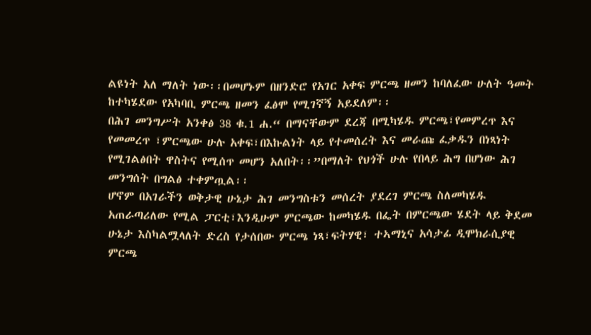ልዩነት አለ ማለት ነው፡፡በመሆኑም በዘንድሮ የአገር አቀፍ ምርጫ ዘመን ከባለፈው ሁለት ዓመት ከተካሄደው የአካባቢ ምርጫ ዘመን ፈፅሞ የሚገኛኝ አይደለም፡፡
በሕገ መንግሥት አንቀፅ 38 ቁ.1 ሐ.“ በማናቸውም ደረጃ በሚካሄዱ ምርጫ፣የመምረጥ እና የመመረጥ ፣ምርጫው ሁሉ አቀፍ፣በእኩልነት ላይ የተመሰረት እና መራጩ ፈቃዱን በነጻነት የሚገልፅበት ዋስትና የሚሰጥ መሆን አለበት፡፡”በማለት የህጎች ሁሉ የበላይ ሕግ በሆነው ሕገ መንግሰት በግልፅ ተቀምጧል፡፡
ሆኖም በአገራችን ወቅታዊ ሁኔታ ሕገ መንግስቱን መሰረት ያደረገ ምርጫ ስለመካሄዱ አጠራጣሪለው የሚል ፓርቲ፣እንዲሁም ምርጫው ከመካሄዱ በፌት በምርጫው ሄደት ላይ ቅደመ ሁኔታ እስካልሟላለት ድረስ የታሰበው ምርጫ ነጻ፣ፍትሃዊ፣ ተኣማኒና አሳታፊ ዲሞክራሲያዊ ምርጫ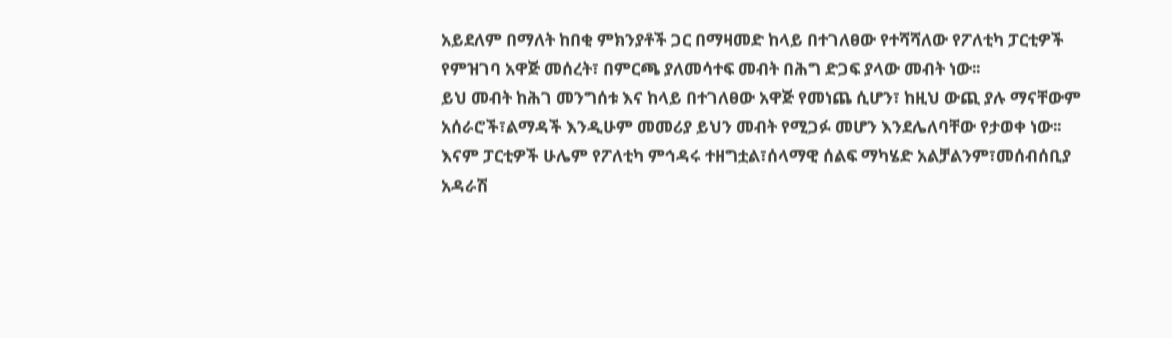አይደለም በማለት ከበቂ ምክንያቶች ጋር በማዛመድ ከላይ በተገለፀው የተሻሻለው የፖለቲካ ፓርቲዎች የምዝገባ አዋጅ መሰረት፣ በምርጫ ያለመሳተፍ መብት በሕግ ድጋፍ ያላው መብት ነው፡፡
ይህ መብት ከሕገ መንግሰቱ እና ከላይ በተገለፀው አዋጅ የመነጨ ሲሆን፣ ከዚህ ውጪ ያሉ ማናቸውም አሰራሮች፣ልማዳች እንዲሁም መመሪያ ይህን መብት የሚጋፉ መሆን እንደሌለባቸው የታወቀ ነው፡፡እናም ፓርቲዎች ሁሌም የፖለቲካ ምኅዳሩ ተዘግቷል፣ሰላማዊ ሰልፍ ማካሄድ አልቻልንም፣መሰብሰቢያ አዳራሽ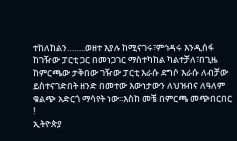ተከለከልን……..ወዘተ እያሉ ከሚናገሩ፣ምኅዳሩ እንዲሰፋ ከገዥው ፓርቲ ጋር በመነጋገር ማስተካከል ካልተቻለ፣በጊዜ ከምርጫው ታቅበው ገዥው ፓርቲ እራሱ ደግሶ እራሱ ለብቻው ይስተናገድበት ዘንድ በመተው እውነታውን ለህዝብና ለዓለም ቁልጭ አድርጎ ማሳየት ነው፡፡እስከ መቼ በምርጫ መጭበርበር !
ኢትዮጵያ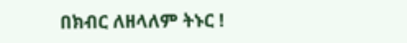በክብር ለዘላለም ትኑር !